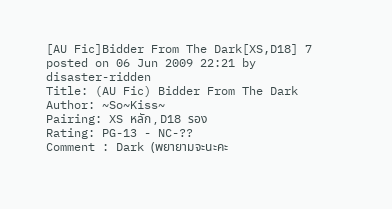[AU Fic]Bidder From The Dark[XS,D18] 7
posted on 06 Jun 2009 22:21 by disaster-ridden
Title: (AU Fic) Bidder From The Dark
Author: ~So~Kiss~
Pairing: XS หลัก , D18 รอง
Rating: PG-13 - NC-??
Comment : Dark (พยายามจะนะคะ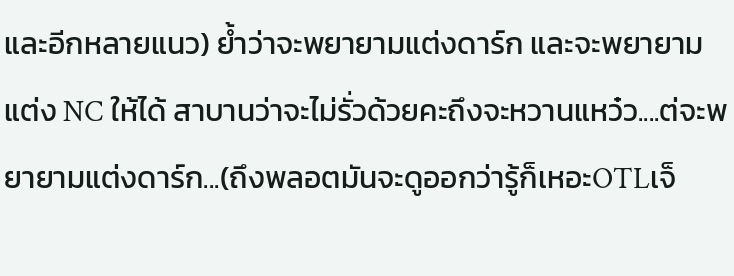และอีกหลายแนว) ย้ำว่าจะพยายามแต่งดาร์ก และจะพยายามแต่ง NC ให้ได้ สาบานว่าจะไม่รั่วด้วยคะถึงจะหวานแหว๋ว....ต่จะพยายามแต่งดาร์ก...(ถึงพลอตมันจะดูออกว่ารู้ก็เหอะOTLเจ็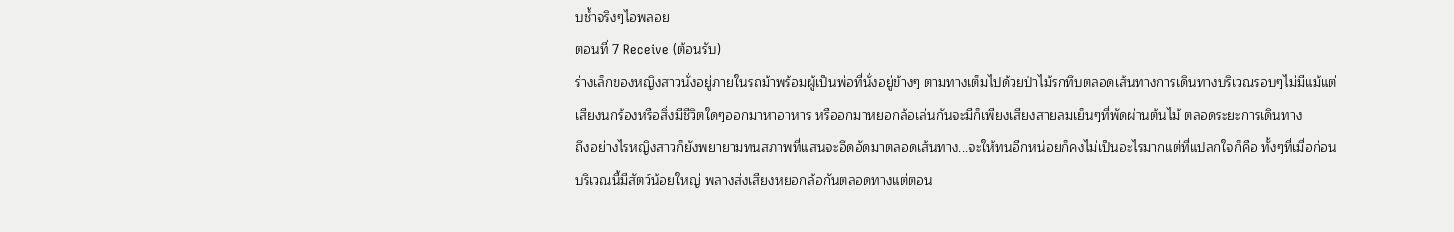บช้ำจริงๆไอพลอย
ตอนที่ 7 Receive (ต้อนรับ)
ร่างเล็กของหญิงสาวนั่งอยู่ภายในรถม้าพร้อมผู้เป็นพ่อที่นั่งอยู่ข้างๆ ตามทางเต็มไปด้วยป่าไม้รกทึบตลอดเส้นทางการเดินทางบริเวณรอบๆไม่มีแม้แต่เสียงนกร้องหรือสิ่งมีชีวิตใดๆออกมาหาอาหาร หรืออกมาหยอกล้อเล่นกันจะมีก็เพียงเสียงสายลมเย็นๆที่พัดผ่านต้นไม้ ตลอดระยะการเดินทาง
ถึงอย่างไรหญิงสาวก็ยังพยายามทนสภาพที่แสนจะอึดอัดมาตลอดเส้นทาง...จะให้ทนอีกหน่อยก็คงไม่เป็นอะไรมากแต่ที่แปลกใจก็คือ ทั้งๆที่เมื่อก่อนบริเวณนี้มีสัตว์น้อยใหญ่ พลางส่งเสียงหยอกล้อกันตลอดทางแต่ตอน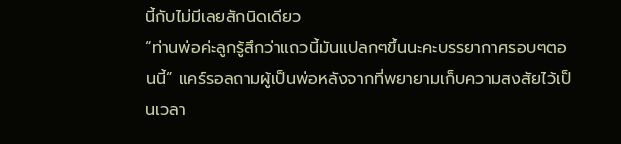นี้กับไม่มีเลยสักนิดเดียว
“ท่านพ่อค่ะลูกรู้สึกว่าแถวนี้มันแปลกๆขึ้นนะคะบรรยากาศรอบๆตอนนี้” แคร์รอลถามผู้เป็นพ่อหลังจากที่พยายามเก็บความสงสัยไว้เป็นเวลา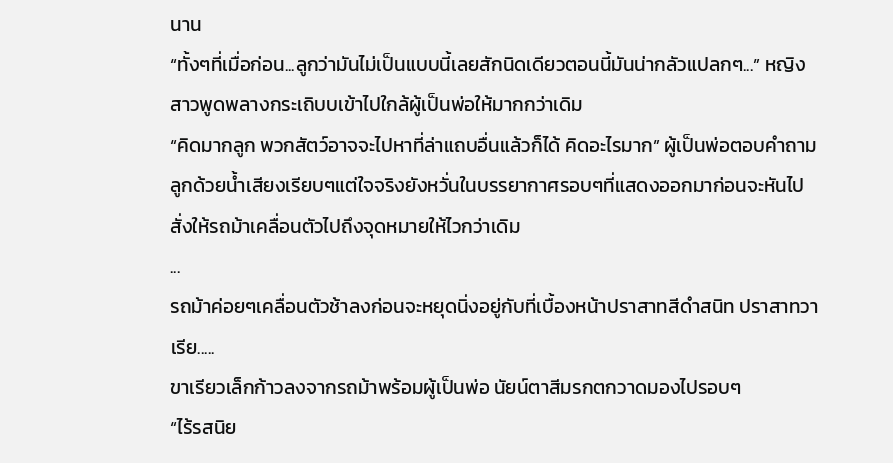นาน
“ทั้งๆที่เมื่อก่อน...ลูกว่ามันไม่เป็นแบบนี้เลยสักนิดเดียวตอนนี้มันน่ากลัวแปลกๆ...” หญิงสาวพูดพลางกระเถิบบเข้าไปใกล้ผู้เป็นพ่อให้มากกว่าเดิม
“คิดมากลูก พวกสัตว์อาจจะไปหาที่ล่าแถบอื่นแล้วก็ได้ คิดอะไรมาก” ผู้เป็นพ่อตอบคำถามลูกด้วยน้ำเสียงเรียบๆแต่ใจจริงยังหวั่นในบรรยากาศรอบๆที่แสดงออกมาก่อนจะหันไปสั่งให้รถม้าเคลื่อนตัวไปถึงจุดหมายให้ไวกว่าเดิม
...
รถม้าค่อยๆเคลื่อนตัวช้าลงก่อนจะหยุดนิ่งอยู่กับที่เบื้องหน้าปราสาทสีดำสนิท ปราสาทวาเรีย.....
ขาเรียวเล็กก้าวลงจากรถม้าพร้อมผู้เป็นพ่อ นัยน์ตาสีมรกตกวาดมองไปรอบๆ
“ไร้รสนิย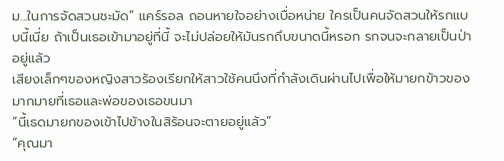ม...ในการจัดสวนชะมัด” แคร์รอล ถอนหายใจอย่างเบื่อหน่าย ใครเป็นคนจัดสวนให้รกแบบนี้เนี่ย ถ้าเป็นเธอเข้ามาอยู่ที่นี้ จะไม่ปล่อยให้มันรกถึบขนาดนี้หรอก รกจนจะกลายเป็นป่าอยู่แล้ว
เสียงเล็กๆของหญิงสาวร้องเรียกให้สาวใช้คนนึงที่กำลังเดินผ่านไปเพื่อให้มายกข้าวของมากมายที่เธอและพ่อของเธอขนมา
“นี้เธดมายกของเข้าไปข้างในสิร้อนจะตายอยู่แล้ว”
“คุณมา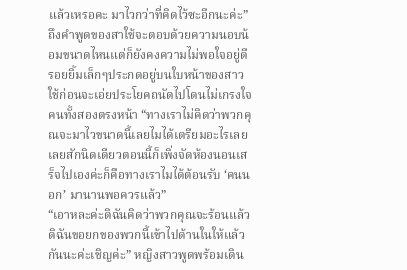แล้วเหรอคะ มาไวกว่าที่คิดไว้ซะอีกนะค่ะ” ถึงคำพูดของสาใช้จะตอบด้วยความนอบน้อมขนาดไหนแต่ก็ยังคงความไม่พอใจอยู่ดี
รอยยิ้มเล็กๆประกดอยู่บนใบหน้าของสาวใช้ก่อนจะเอ่ยประโยคถนัดไปโดนไม่เกรงใจคนทั้งสองตรงหน้า “ทางเราไม่คิดว่าพวกคุณจะมาไวขนาดนี้เลยไมได้เตรียมอะไรเลยเลยสักนิดเดียวตอนนี้ก็เพิ่งจัดห้องนอนเสร็จไปเองค่ะก็คือทางเราไมได้ต้อนรับ ‘คนนอก’ มานานพอควรแล้ว”
“เอาหละค่ะดิฉันคิดว่าพวกคุณจะร้อนแล้ว ดิฉันขอยกของพวกนี้เข้าไปด้านในให้แล้วกันนะค่ะเชิญค่ะ” หญิงสาวพูดพร้อมเดิน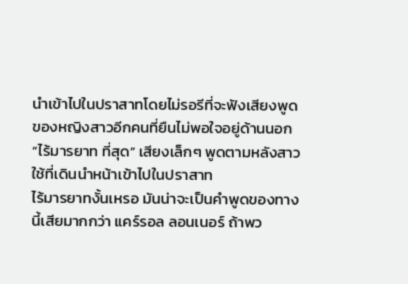นำเข้าไปในปราสาทโดยไม่รอรีที่จะฟังเสียงพูดของหญิงสาวอีกคนที่ยืนไม่พอใจอยู่ด้านนอก
“ไร้มารยาท ที่สุด” เสียงเล็กๆ พูดตามหลังสาวใช้ที่เดินนำหน้าเข้าไปในปราสาท
ไร้มารยาทงั้นเหรอ มันน่าจะเป็นคำพูดของทางนี้เสียมากกว่า แคร์รอล ลอนเนอร์ ถ้าพว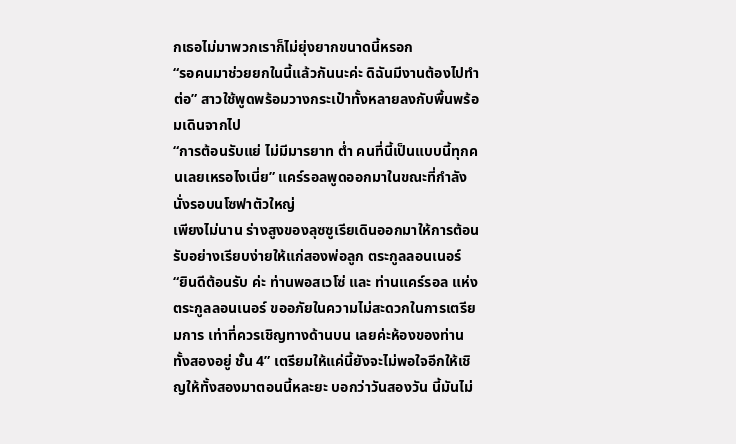กเธอไม่มาพวกเราก็ไม่ยุ่งยากขนาดนี้หรอก
“รอคนมาช่วยยกในนี้แล้วกันนะค่ะ ดิฉันมีงานต้องไปทำต่อ” สาวใช้พูดพร้อมวางกระเป๋าทั้งหลายลงกับพื้นพร้อมเดินจากไป
“การต้อนรับแย่ ไม่มีมารยาท ต่ำ คนที่นี้เป็นแบบนี้ทุกคนเลยเหรอไงเนี่ย” แคร์รอลพูดออกมาในขณะที่กำลังนั่งรอบนโซฟาตัวใหญ่
เพียงไม่นาน ร่างสูงของลุซซูเรียเดินออกมาให้การต้อนรับอย่างเรียบง่ายให้แก่สองพ่อลูก ตระกูลลอนเนอร์
“ยินดีต้อนรับ ค่ะ ท่านพอสเวโซ่ และ ท่านแคร์รอล แห่งตระกูลลอนเนอร์ ขออภัยในความไม่สะดวกในการเตรียมการ เท่าที่ควรเชิญทางด้านบน เลยค่ะห้องของท่านทั้งสองอยู่ ชั้น 4” เตรียมให้แค่นี้ยังจะไม่พอใจอีกให้เชิญให้ทั้งสองมาตอนนี้หละยะ บอกว่าวันสองวัน นี้มันไม่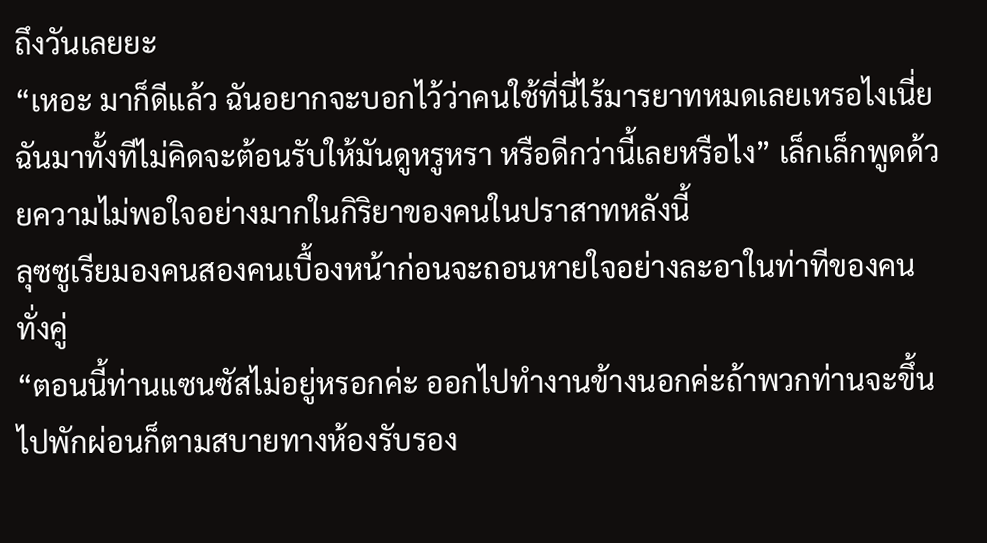ถึงวันเลยยะ
“เหอะ มาก็ดีแล้ว ฉันอยากจะบอกไว้ว่าคนใช้ที่นี่ไร้มารยาทหมดเลยเหรอไงเนี่ย ฉันมาทั้งทีไม่คิดจะต้อนรับให้มันดูหรูหรา หรือดีกว่านี้เลยหรือไง” เล็กเล็กพูดด้วยความไม่พอใจอย่างมากในกิริยาของคนในปราสาทหลังนี้
ลุซซูเรียมองคนสองคนเบื้องหน้าก่อนจะถอนหายใจอย่างละอาในท่าทีของคนทั่งคู่
“ตอนนี้ท่านแซนซัสไม่อยู่หรอกค่ะ ออกไปทำงานข้างนอกค่ะถ้าพวกท่านจะขึ้นไปพักผ่อนก็ตามสบายทางห้องรับรอง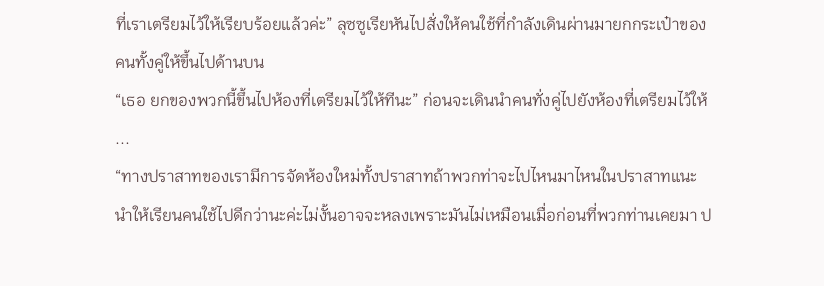ที่เราเตรียมไว้ให้เรียบร้อยแล้วค่ะ” ลุซซูเรียหันไปสั่งให้คนใช้ที่กำลังเดินผ่านมายกกระเป๋าของคนทั้งคู่ให้ขึ้นไปด้านบน
“เธอ ยกของพวกนี้ขึ้นไปห้องที่เตรียมไว้ให้ทีนะ” ก่อนจะเดินนำคนทั่งคู่ไปยังห้องที่เตรียมไว้ให้
...
“ทางปราสาทของเรามีการจัดห้องใหม่ทั้งปราสาทถ้าพวกท่าจะไปไหนมาไหนในปราสาทแนะนำให้เรียนคนใช้ไปดีกว่านะค่ะไม่งั้นอาจจะหลงเพราะมันไม่เหมือนเมื่อก่อนที่พวกท่านเคยมา ป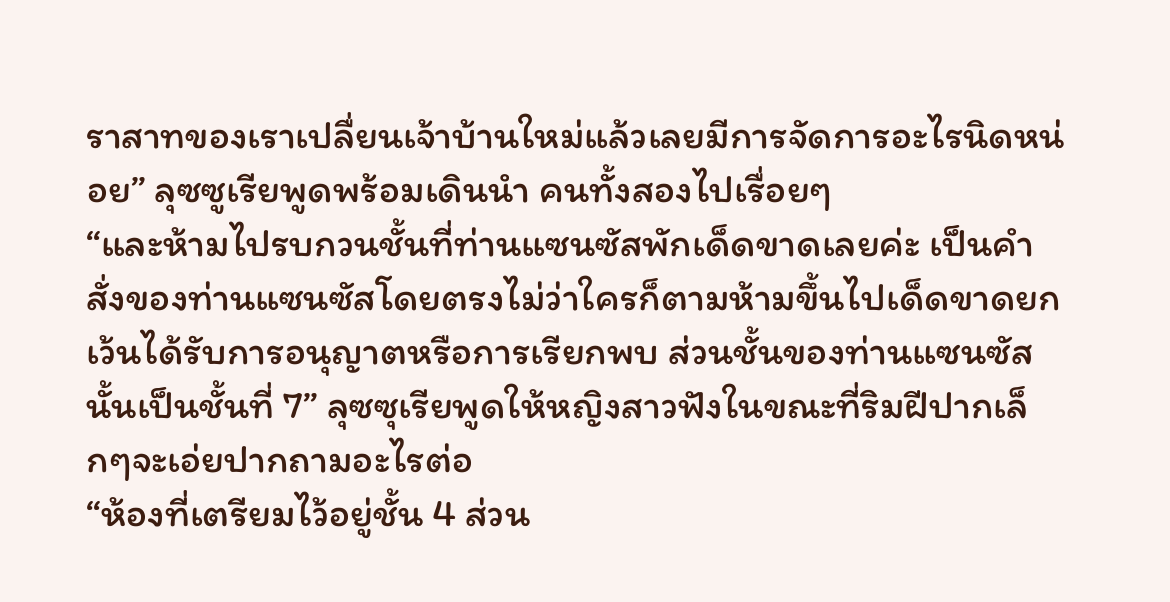ราสาทของเราเปลื่ยนเจ้าบ้านใหม่แล้วเลยมีการจัดการอะไรนิดหน่อย” ลุซซูเรียพูดพร้อมเดินนำ คนทั้งสองไปเรื่อยๆ
“และห้ามไปรบกวนชั้นที่ท่านแซนซัสพักเด็ดขาดเลยค่ะ เป็นคำสั่งของท่านแซนซัสโดยตรงไม่ว่าใครก็ตามห้ามขึ้นไปเด็ดขาดยกเว้นได้รับการอนุญาตหรือการเรียกพบ ส่วนชั้นของท่านแซนซัสนั้นเป็นชั้นที่ 7” ลุซซุเรียพูดให้หญิงสาวฟังในขณะที่ริมฝีปากเล็กๆจะเอ่ยปากถามอะไรต่อ
“ห้องที่เตรียมไว้อยู่ชั้น 4 ส่วน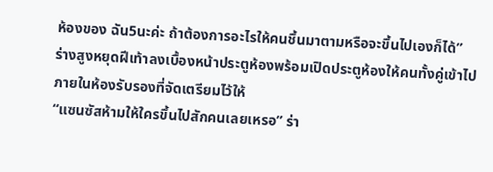ห้องของ ฉัน5นะค่ะ ถ้าต้องการอะไรให้คนชึ้นมาตามหรือจะขึ้นไปเองก็ได้”
ร่างสูงหยุดฝีเท้าลงเบื้องหน้าประตูห้องพร้อมเปิดประตูห้องให้คนทั้งคู่เข้าไปภายในห้องรับรองที่จัดเตรียมไว้ให้
“แซนซัสห้ามให้ใครขึ้นไปสักคนเลยเหรอ” ร่า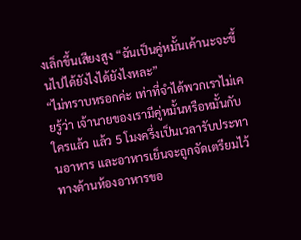งเล็กขึ้นเสียงสูง “ฉันเป็นคู่หมั้นเค้านะจะขึ้นไปได้ยังไงได้ยังไงหละ”
“ไม่ทราบหรอกค่ะ เท่าที่จำได้พวกเราไม่เคยรู้ว่า เจ้านายของเรามีคู่หมั้นหรือหมั้นกับใครแล้ว แล้ว 5 โมงครึ่งเป็นเวลารับประทานอาหาร และอาหารเย็นจะถูกจัดเตรียมไว้ทางด้านห้องอาหารขอ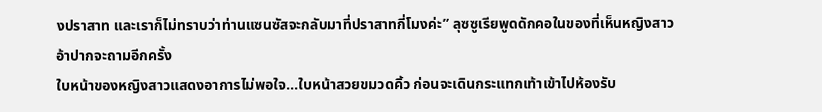งปราสาท และเราก็ไม่ทราบว่าท่านแซนซัสจะกลับมาที่ปราสาทกี่โมงค่ะ” ลุซซูเรียพูดดักคอในของที่เห็นหญิงสาวอ้าปากจะถามอีกครั้ง
ใบหน้าของหญิงสาวแสดงอาการไม่พอใจ...ใบหน้าสวยขมวดคิ้ว ก่อนจะเดินกระแทกเท้าเข้าไปห้องรับ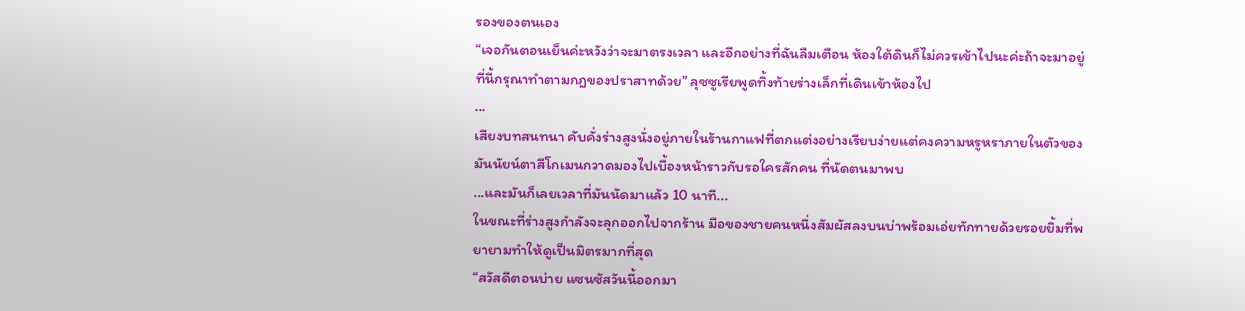รองของตนเอง
“เจอกันตอนเย็นค่ะหวังว่าจะมาตรงเวลา และอีกอย่างที่ฉันลืมเตือน ห้องใต้ดินก็ไม่ควรเข้าไปนะค่ะถ้าจะมาอยู่ที่นี้กรุณาทำตามกฎของปราสาทด้วย” ลุซซูเรียพูดทิ้งท้ายร่างเล็กที่เดินเข้าห้องไป
...
เสียงบทสนทนา คับคั่งร่างสูงนั่งอยู่ภายในร้านกาแฟที่ตกแต่งอย่างเรียบง่ายแต่คงความหรูหราภายในตัวของมันนัยน์ตาสีโกเมนกวาดมองไปเบื้องหน้าราวกับรอใครสักคน ที่นัดตนมาพบ
...และมันก็เลยเวลาที่มันนัดมาแล้ว 10 นาที...
ในขณะที่ร่างสูงกำลังจะลุกออกไปจากร้าน มือของชายคนหนึ่งสัมผัสลงบนบ่าพร้อมเอ่ยทักทายด้วยรอยยิ้มที่พยายามทำให้ดูเป็นมิตรมากที่สุด
“สวัสดีตอนบ่าย แซนซัสวันนี้ออกมา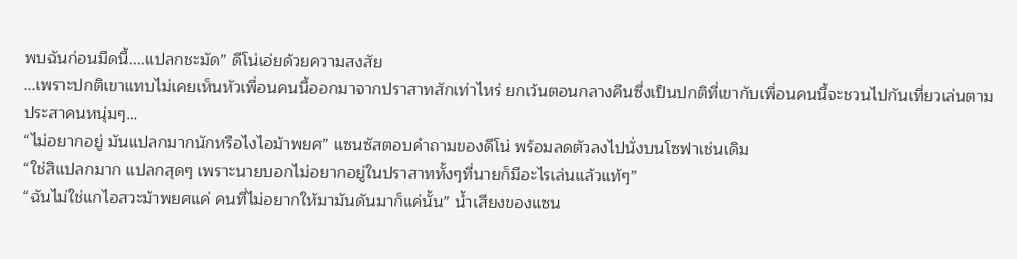พบฉันก่อนมืดนี้....แปลกชะมัด” ดีโน่เอ่ยด้วยความสงสัย
...เพราะปกติเขาแทบไม่เคยเห็นหัวเพื่อนคนนี้ออกมาจากปราสาทสักเท่าไหร่ ยกเว้นตอนกลางคืนซึ่งเป็นปกติที่เขากับเพื่อนคนนี้จะชวนไปกันเที่ยวเล่นตามประสาคนหนุ่มๆ…
“ไม่อยากอยู่ มันแปลกมากนักหรือไงไอม้าพยศ” แซนซัสตอบคำถามของดีโน่ พร้อมลดตัวลงไปนั่งบนโซฟาเช่นเดิม
“ใช่สิแปลกมาก แปลกสุดๆ เพราะนายบอกไม่อยากอยู่ในปราสาททั้งๆที่นายก็มีอะไรเล่นแล้วแท้ๆ”
“ฉันไม่ใช่แกไอสวะม้าพยศแค่ คนที่ไม่อยากให้มามันดันมาก็แค่นั้น” น้ำเสียงของแซน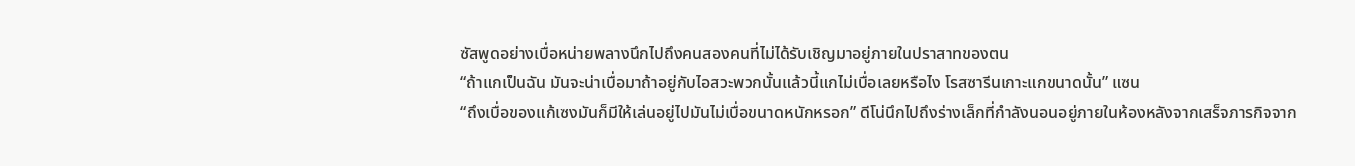ซัสพูดอย่างเบื่อหน่ายพลางนึกไปถึงคนสองคนที่ไม่ได้รับเชิญมาอยู่ภายในปราสาทของตน
“ถ้าแกเป็นฉัน มันจะน่าเบื่อมาถ้าอยู่กับไอสวะพวกนั้นแล้วนี้แกไม่เบื่อเลยหรือไง โรสซารีนเกาะแกขนาดนั้น” แซน
“ถึงเบื่อของแก้เซงมันก็มีให้เล่นอยู่ไปมันไม่เบื่อขนาดหนักหรอก” ดีโน่นึกไปถึงร่างเล็กที่กำลังนอนอยู่ภายในห้องหลังจากเสร็จภารกิจจาก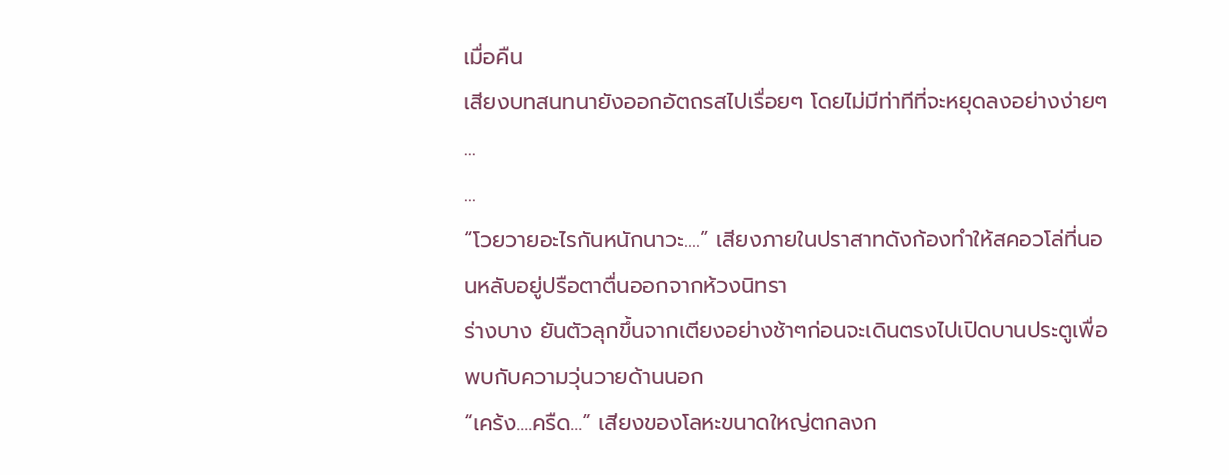เมื่อคืน
เสียงบทสนทนายังออกอัตถรสไปเรื่อยๆ โดยไม่มีท่าทีที่จะหยุดลงอย่างง่ายๆ
...
...
“โวยวายอะไรกันหนักนาวะ....” เสียงภายในปราสาทดังก้องทำให้สคอวโล่ที่นอนหลับอยู่ปรือตาตื่นออกจากห้วงนิทรา
ร่างบาง ยันตัวลุกขึ้นจากเตียงอย่างช้าๆก่อนจะเดินตรงไปเปิดบานประตูเพื่อพบกับความวุ่นวายด้านนอก
“เคร้ง....ครืด...” เสียงของโลหะขนาดใหญ่ตกลงก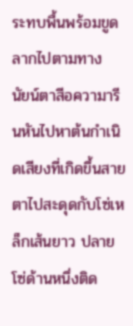ระทบพื้นพร้อมขูดลากไปตามทาง
นัยน์ตาสีอความารีนหันไปหาต้นกำเนิดเสียงที่เกิดขึ้นสายตาไปสะดุดกับโซ่เหล็กเส้นยาว ปลายโซ่ด้านหนึ่งติด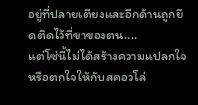อยู่ที่ปลายเตียงและอีกด้านถูกยึดติดไว้ที่ขาของตน....
แต่โซ่นี้ไม่ได้สร้างความแปลกใจหรือตกใจให้กับสคอวโล่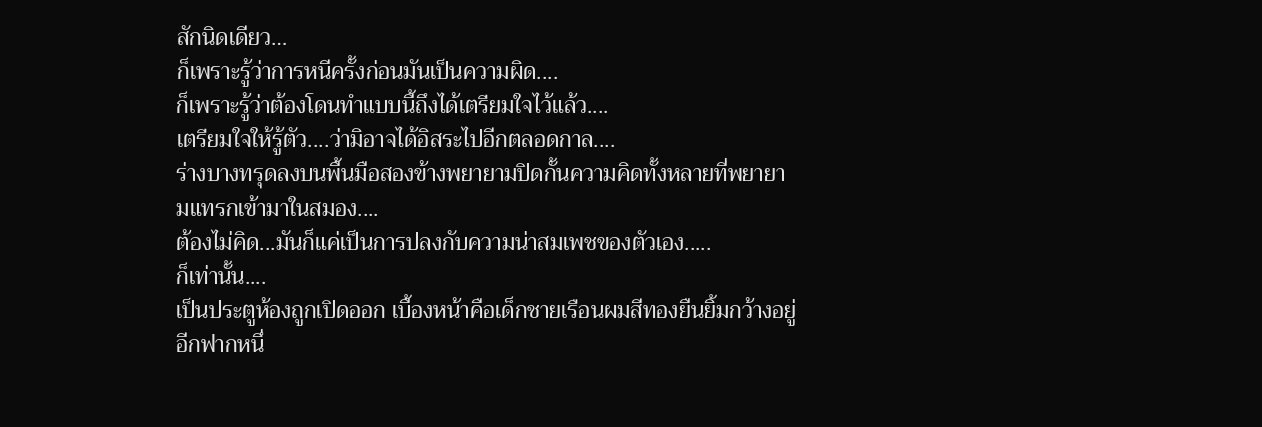สักนิดเดียว…
ก็เพราะรู้ว่าการหนีครั้งก่อนมันเป็นความผิด....
ก็เพราะรู้ว่าต้องโดนทำแบบนี้ถึงได้เตรียมใจไว้แล้ว....
เตรียมใจให้รู้ตัว....ว่ามิอาจได้อิสระไปอีกตลอดกาล....
ร่างบางทรุดลงบนพื้นมือสองข้างพยายามปิดกั้นความคิดทั้งหลายที่พยายามแทรกเข้ามาในสมอง....
ต้องไม่คิด...มันก็แค่เป็นการปลงกับความน่าสมเพชของตัวเอง.....
ก็เท่านั้น....
เป็นประตูห้องถูกเปิดออก เบื้องหน้าคือเด็กชายเรือนผมสีทองยืนยิ้มกว้างอยู่อีกฟากหนึ่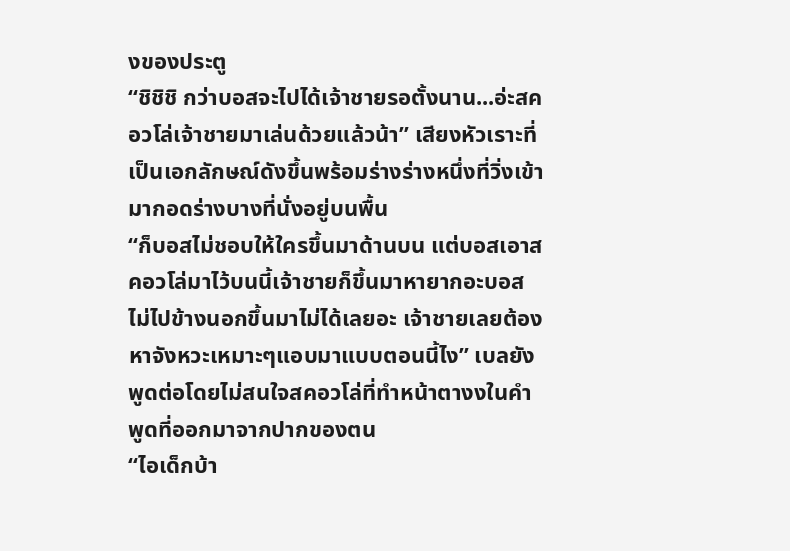งของประตู
“ชิชิชิ กว่าบอสจะไปได้เจ้าชายรอตั้งนาน...อ่ะสคอวโล่เจ้าชายมาเล่นด้วยแล้วน้า” เสียงหัวเราะที่เป็นเอกลักษณ์ดังขึ้นพร้อมร่างร่างหนึ่งที่วิ่งเข้ามากอดร่างบางที่นั่งอยู่บนพื้น
“ก็บอสไม่ชอบให้ใครขึ้นมาด้านบน แต่บอสเอาสคอวโล่มาไว้บนนี้เจ้าชายก็ขึ้นมาหายากอะบอสไม่ไปข้างนอกขึ้นมาไม่ได้เลยอะ เจ้าชายเลยต้องหาจังหวะเหมาะๆแอบมาแบบตอนนี้ไง” เบลยังพูดต่อโดยไม่สนใจสคอวโล่ที่ทำหน้าตางงในคำพูดที่ออกมาจากปากของตน
“ไอเด็กบ้า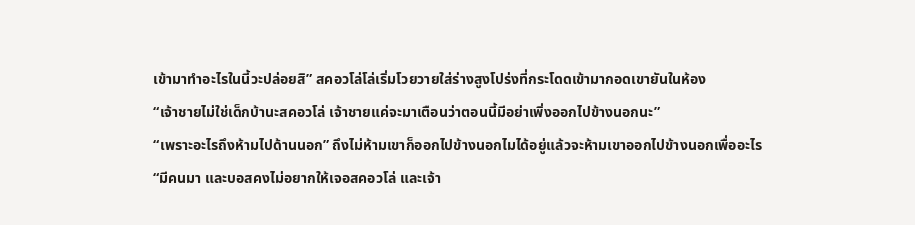เข้ามาทำอะไรในนี้วะปล่อยสิ” สคอวโล่โล่เริ่มโวยวายใส่ร่างสูงโปร่งที่กระโดดเข้ามากอดเขายันในห้อง
“เจ้าชายไม่ใช่เด็กบ้านะสคอวโล่ เจ้าชายแค่จะมาเตือนว่าตอนนี้มีอย่าเพิ่งออกไปข้างนอกนะ”
“เพราะอะไรถึงห้ามไปด้านนอก” ถึงไม่ห้ามเขาก็ออกไปข้างนอกไมได้อยู่แล้วจะห้ามเขาออกไปข้างนอกเพื่ออะไร
“มีคนมา และบอสคงไม่อยากให้เจอสคอวโล่ และเจ้า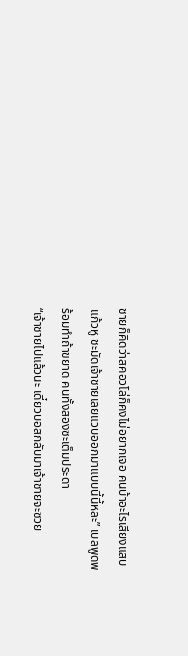ชายก็คิดว่าสคอวโล่ก็คงไม่อยากเจอ คนบ้าอะไรเสียงแสบแก้วหู ชะมัดเจ้าชายเลยแวบออกมาแบบนี้นี้หละ” เบลพูดพร้อมทำถ้าขยาด คนทั้งสองซะเต็มประดา
“เจ้าชายไปแล้วนะ เดี๋ยวบอสกลับมาเจ้าชายจะซวย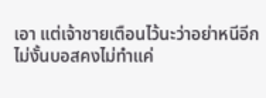เอา แต่เจ้าชายเตือนไว้นะว่าอย่าหนีอีกไม่งั้นบอสคงไม่ทำแค่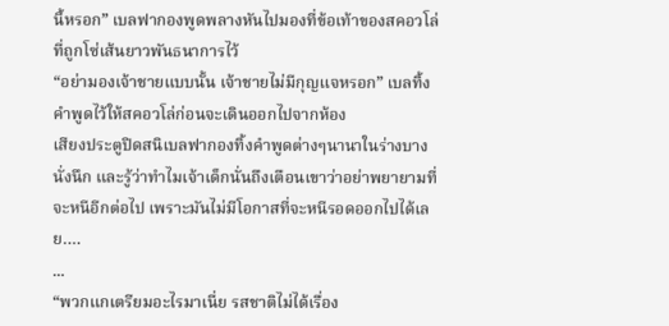นี้หรอก” เบลฟากองพูดพลางหันไปมองที่ข้อเท้าของสคอวโล่ที่ถูกโซ่เส้นยาวพันธนาการไว้
“อย่ามองเจ้าชายแบบนั้น เจ้าชายไม่มีกุญแจหรอก” เบลทิ้งคำพูดไว้ให้สคอวโล่ก่อนจะเดินออกไปจากห้อง
เสียงประตูปิดสนิเบลฟากองทิ้งคำพูดต่างๆนานาในร่างบางนั่งนึก และรู้ว่าทำไมเจ้าเด็กนั่นถึงเตือนเขาว่าอย่าพยายามที่จะหนีอีกต่อไป เพราะมันไม่มีโอกาสที่จะหนีรอดออกไปได้เลย….
...
“พวกแกเตรียมอะไรมาเนี่ย รสชาติไม่ได้เรื่อง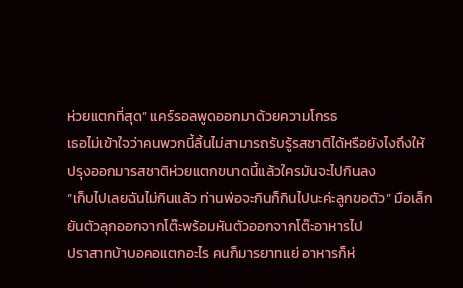ห่วยแตกที่สุด” แคร์รอลพูดออกมาด้วยความโกรธ
เธอไม่เข้าใจว่าคนพวกนี้ลิ้นไม่สามารถรับรู้รสชาติได้หรือยังไงถึงให้ปรุงออกมารสชาติห่วยแตกขนาดนี้แล้วใครมันจะไปกินลง
“เก็บไปเลยฉันไม่กินแล้ว ท่านพ่อจะกินก็กินไปนะค่ะลูกขอตัว” มือเล็กยันตัวลุกออกจากโต๊ะพร้อมหันตัวออกจากโต๊ะอาหารไป
ปราสาทบ้าบอคอแตกอะไร คนก็มารยาทแย่ อาหารก็ห่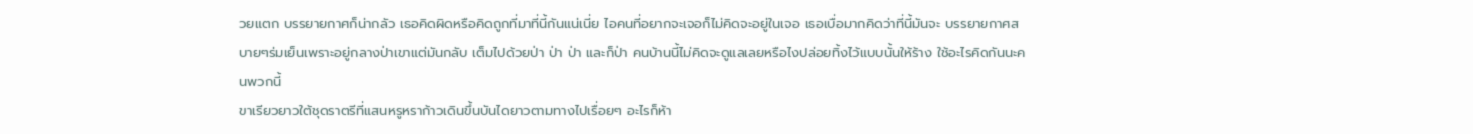วยแตก บรรยายกาศก็น่ากลัว เธอคิดผิดหรือคิดถูกที่มาที่นี้กันแน่เนี่ย ไอคนที่อยากจะเจอก็ไม่คิดจะอยู่ในเจอ เธอเบื่อมากคิดว่าที่นี้มันจะ บรรยายกาศสบายๆร่มเย็นเพราะอยู่กลางป่าเขาแต่มันกลับ เต็มไปด้วยป่า ป่า ป่า และก็ป่า คนบ้านนี้ไม่คิดจะดูแลเลยหรือไงปล่อยทิ้งไว้แบบนั้นให้ร้าง ใช้อะไรคิดกันนะคนพวกนี้
ขาเรียวยาวใต้ชุดราตรีที่แสนหรูหราก้าวเดินขึ้นบันไดยาวตามทางไปเรื่อยๆ อะไรก็ห้า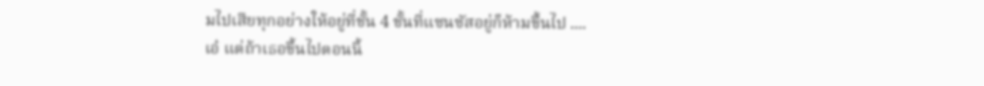มไปเสียทุกอย่างให้อยู่ที่ชั้น 4 ชั้นที่แซนซัสอยู่ก็ห้ามขึ้นไป ....
เอ๋ แต่ถ้าเธอขึ้นไปตอนนี้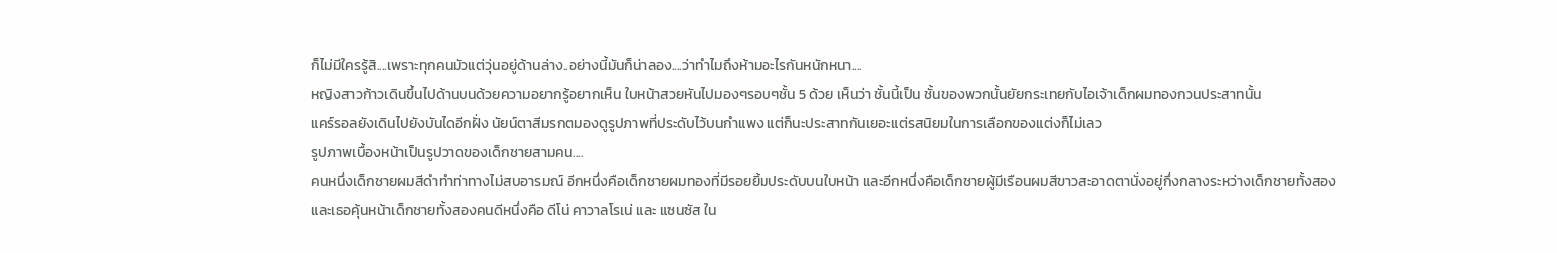ก็ไม่มีใครรู้สิ....เพราะทุกคนมัวแต่วุ่นอยู่ด้านล่าง..อย่างนี้มันก็น่าลอง....ว่าทำไมถึงห้ามอะไรกันหนักหนา....
หญิงสาวก้าวเดินขึ้นไปด้านบนด้วยความอยากรู้อยากเห็น ใบหน้าสวยหันไปมองๆรอบๆชั้น 5 ด้วย เห็นว่า ชั้นนี้เป็น ชั้นของพวกนั้นยัยกระเทยกับไอเจ้าเด็กผมทองกวนประสาทนั้น
แคร์รอลยังเดินไปยังบันไดอีกฝั่ง นัยน์ตาสีมรกตมองดูรูปภาพที่ประดับไว้บนกำแพง แต่ก็นะประสาทกันเยอะแต่รสนิยมในการเลือกของแต่งก็ไม่เลว
รูปภาพเบื้องหน้าเป็นรูปวาดของเด็กชายสามคน....
คนหนึ่งเด็กชายผมสีดำทำท่าทางไม่สบอารมณ์ อีกหนึ่งคือเด็กชายผมทองที่มีรอยยิ้มประดับบนใบหน้า และอีกหนึ่งคือเด็กชายผู้มีเรือนผมสีขาวสะอาดตานั่งอยู่กึ่งกลางระหว่างเด็กชายทั้งสอง
และเธอคุ้นหน้าเด็กชายทั้งสองคนดีหนึ่งคือ ดีโน่ คาวาลโรเน่ และ แซนซัส ใน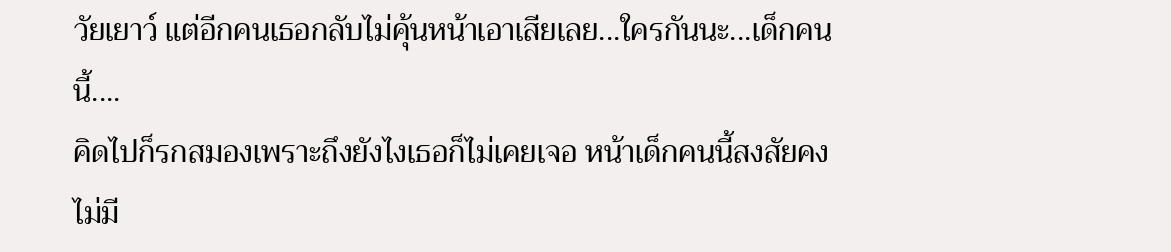วัยเยาว์ แต่อีกคนเธอกลับไม่คุ้นหน้าเอาเสียเลย...ใครกันนะ...เด็กคนนี้....
คิดไปก็รกสมองเพราะถึงยังไงเธอก็ไม่เคยเจอ หน้าเด็กคนนี้สงสัยคงไม่มี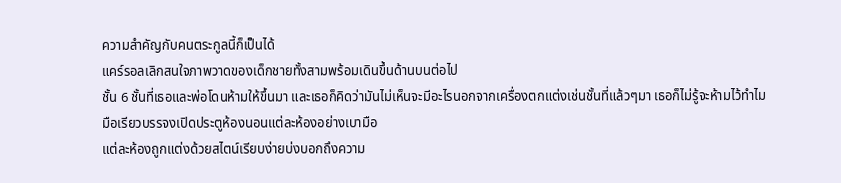ความสำคัญกับคนตระกูลนี้ก็เป็นได้
แคร์รอลเลิกสนใจภาพวาดของเด็กชายทั้งสามพร้อมเดินขึ้นด้านบนต่อไป
ชั้น 6 ชั้นที่เธอและพ่อโดนห้ามให้ขึ้นมา และเธอก็คิดว่ามันไม่เห็นจะมีอะไรนอกจากเครื่องตกแต่งเช่นชั้นที่แล้วๆมา เธอก็ไม่รู้จะห้ามไว้ทำไม
มือเรียวบรรจงเปิดประตูห้องนอนแต่ละห้องอย่างเบามือ
แต่ละห้องถูกแต่งด้วยสไตน์เรียบง่ายบ่งบอกถึงความ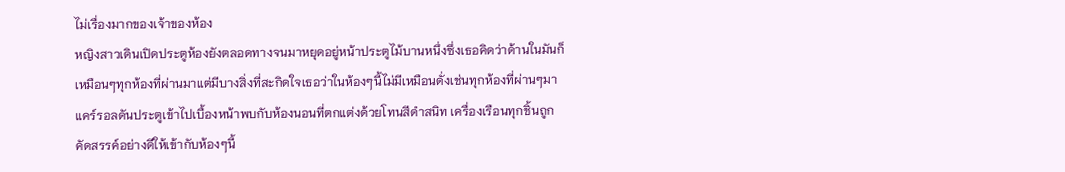ไม่เรื่องมากของเจ้าของห้อง
หญิงสาวเดินเปิดประตูห้องยังตลอดทางจนมาหยุดอยู่หน้าประตูไม้บานหนึ่งซึ่งเธอคิดว่าด้านในมันก็เหมือนๆทุกห้องที่ผ่านมาแต่มีบางสิ่งที่สะกิดใจเธอว่าในห้องๆนี้ไม่มีเหมือนดั่งเช่นทุกห้องที่ผ่านๆมา
แคร์รอลดันประตูเข้าไปเบื้องหน้าพบกับห้องนอนที่ตกแต่งด้วยโทนสีดำสนิท เครื่องเรือนทุกชิ้นถูกคัดสรรค์อย่างดีให้เข้ากับห้องๆนี้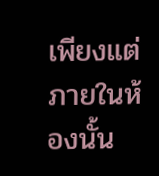เพียงแต่ภายในห้องนั้น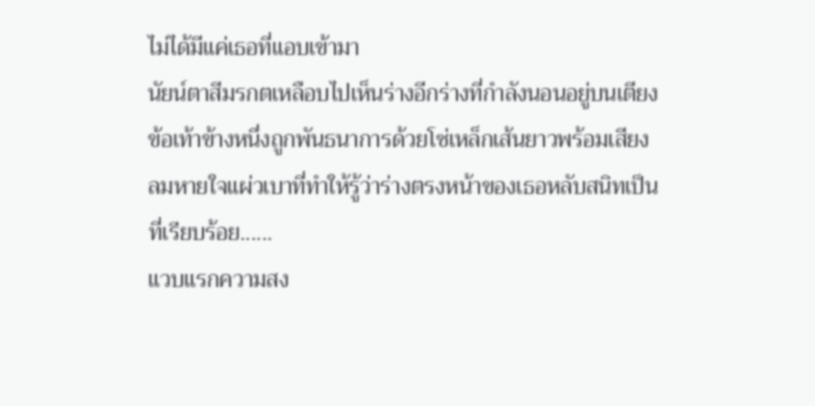ไม่ได้มีแค่เธอที่แอบเข้ามา
นัยน์ตาสีมรกตเหลือบไปเห็นร่างอีกร่างที่กำลังนอนอยู่บนเตียง ข้อเท้าข้างหนึ่งถูกพันธนาการด้วยโซ่เหล็กเส้นยาวพร้อมเสียงลมหายใจแผ่วเบาที่ทำให้รู้ว่าร่างตรงหน้าของเธอหลับสนิทเป็นที่เรียบร้อย......
แวบแรกความสง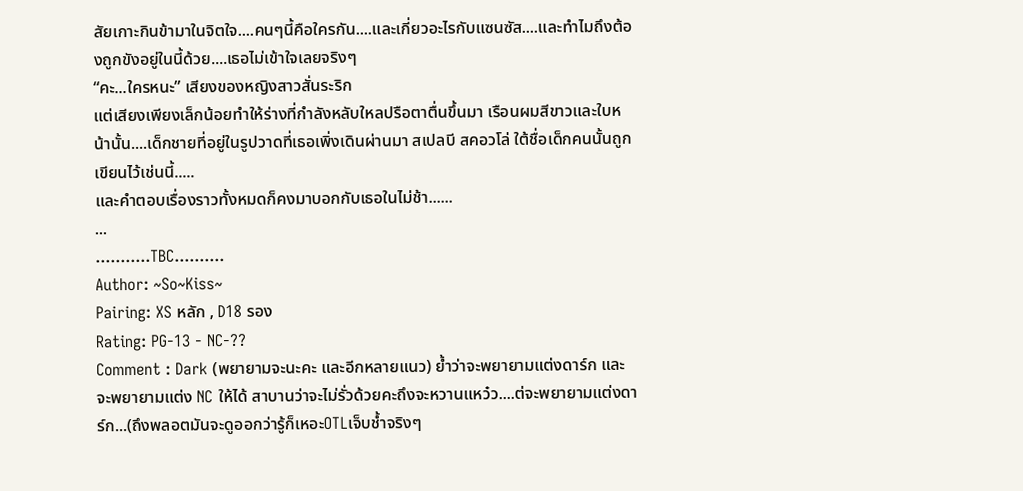สัยเกาะกินข้ามาในจิตใจ....คนๆนี้คือใครกัน....และเกี่ยวอะไรกับแซนซัส....และทำไมถึงต้องถูกขังอยู่ในนี้ด้วย....เธอไม่เข้าใจเลยจริงๆ
“คะ...ใครหนะ” เสียงของหญิงสาวสั่นระริก
แต่เสียงเพียงเล็กน้อยทำให้ร่างที่กำลังหลับใหลปรือตาตื่นขึ้นมา เรือนผมสีขาวและใบหน้านั้น....เด็กชายที่อยู่ในรูปวาดที่เธอเพิ่งเดินผ่านมา สเปลบี สคอวโล่ ใต้ชื่อเด็กคนนั้นถูกเขียนไว้เช่นนี้.....
และคำตอบเรื่องราวทั้งหมดก็คงมาบอกกับเธอในไม่ช้า......
...
...........TBC..........
Author: ~So~Kiss~
Pairing: XS หลัก , D18 รอง
Rating: PG-13 - NC-??
Comment : Dark (พยายามจะนะคะ และอีกหลายแนว) ย้ำว่าจะพยายามแต่งดาร์ก และจะพยายามแต่ง NC ให้ได้ สาบานว่าจะไม่รั่วด้วยคะถึงจะหวานแหว๋ว....ต่จะพยายามแต่งดาร์ก...(ถึงพลอตมันจะดูออกว่ารู้ก็เหอะOTLเจ็บช้ำจริงๆ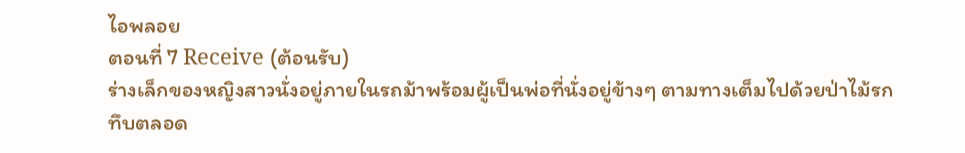ไอพลอย
ตอนที่ 7 Receive (ต้อนรับ)
ร่างเล็กของหญิงสาวนั่งอยู่ภายในรถม้าพร้อมผู้เป็นพ่อที่นั่งอยู่ข้างๆ ตามทางเต็มไปด้วยป่าไม้รกทึบตลอด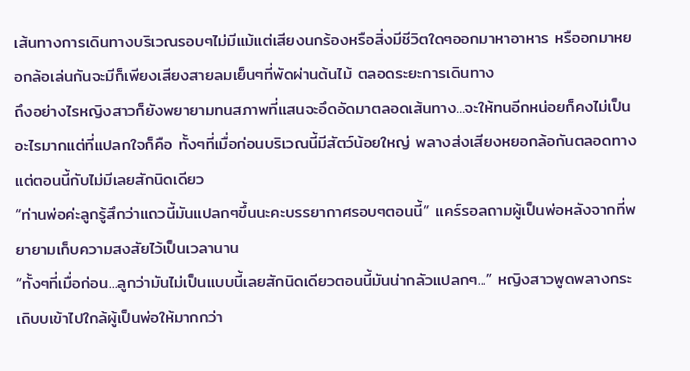เส้นทางการเดินทางบริเวณรอบๆไม่มีแม้แต่เสียงนกร้องหรือสิ่งมีชีวิตใดๆออกมาหาอาหาร หรืออกมาหยอกล้อเล่นกันจะมีก็เพียงเสียงสายลมเย็นๆที่พัดผ่านต้นไม้ ตลอดระยะการเดินทาง
ถึงอย่างไรหญิงสาวก็ยังพยายามทนสภาพที่แสนจะอึดอัดมาตลอดเส้นทาง...จะให้ทนอีกหน่อยก็คงไม่เป็นอะไรมากแต่ที่แปลกใจก็คือ ทั้งๆที่เมื่อก่อนบริเวณนี้มีสัตว์น้อยใหญ่ พลางส่งเสียงหยอกล้อกันตลอดทางแต่ตอนนี้กับไม่มีเลยสักนิดเดียว
“ท่านพ่อค่ะลูกรู้สึกว่าแถวนี้มันแปลกๆขึ้นนะคะบรรยากาศรอบๆตอนนี้” แคร์รอลถามผู้เป็นพ่อหลังจากที่พยายามเก็บความสงสัยไว้เป็นเวลานาน
“ทั้งๆที่เมื่อก่อน...ลูกว่ามันไม่เป็นแบบนี้เลยสักนิดเดียวตอนนี้มันน่ากลัวแปลกๆ...” หญิงสาวพูดพลางกระเถิบบเข้าไปใกล้ผู้เป็นพ่อให้มากกว่า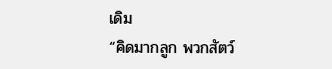เดิม
“คิดมากลูก พวกสัตว์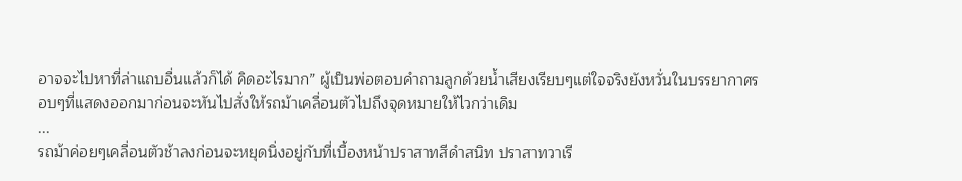อาจจะไปหาที่ล่าแถบอื่นแล้วก็ได้ คิดอะไรมาก” ผู้เป็นพ่อตอบคำถามลูกด้วยน้ำเสียงเรียบๆแต่ใจจริงยังหวั่นในบรรยากาศรอบๆที่แสดงออกมาก่อนจะหันไปสั่งให้รถม้าเคลื่อนตัวไปถึงจุดหมายให้ไวกว่าเดิม
...
รถม้าค่อยๆเคลื่อนตัวช้าลงก่อนจะหยุดนิ่งอยู่กับที่เบื้องหน้าปราสาทสีดำสนิท ปราสาทวาเรี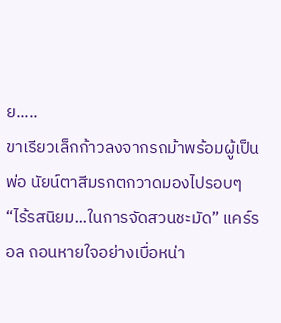ย.....
ขาเรียวเล็กก้าวลงจากรถม้าพร้อมผู้เป็นพ่อ นัยน์ตาสีมรกตกวาดมองไปรอบๆ
“ไร้รสนิยม...ในการจัดสวนชะมัด” แคร์รอล ถอนหายใจอย่างเบื่อหน่า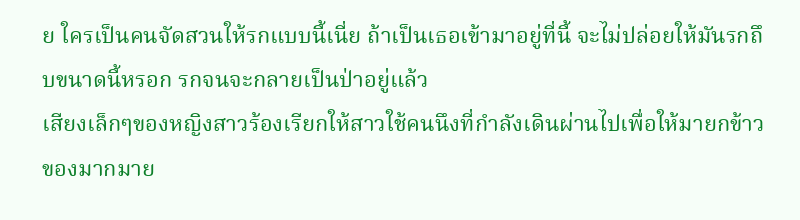ย ใครเป็นคนจัดสวนให้รกแบบนี้เนี่ย ถ้าเป็นเธอเข้ามาอยู่ที่นี้ จะไม่ปล่อยให้มันรกถึบขนาดนี้หรอก รกจนจะกลายเป็นป่าอยู่แล้ว
เสียงเล็กๆของหญิงสาวร้องเรียกให้สาวใช้คนนึงที่กำลังเดินผ่านไปเพื่อให้มายกข้าวของมากมาย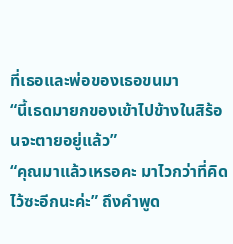ที่เธอและพ่อของเธอขนมา
“นี้เธดมายกของเข้าไปข้างในสิร้อนจะตายอยู่แล้ว”
“คุณมาแล้วเหรอคะ มาไวกว่าที่คิดไว้ซะอีกนะค่ะ” ถึงคำพูด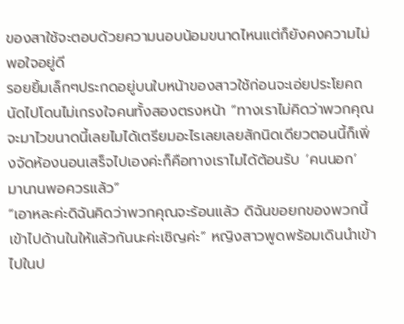ของสาใช้จะตอบด้วยความนอบน้อมขนาดไหนแต่ก็ยังคงความไม่พอใจอยู่ดี
รอยยิ้มเล็กๆประกดอยู่บนใบหน้าของสาวใช้ก่อนจะเอ่ยประโยคถนัดไปโดนไม่เกรงใจคนทั้งสองตรงหน้า “ทางเราไม่คิดว่าพวกคุณจะมาไวขนาดนี้เลยไมได้เตรียมอะไรเลยเลยสักนิดเดียวตอนนี้ก็เพิ่งจัดห้องนอนเสร็จไปเองค่ะก็คือทางเราไมได้ต้อนรับ ‘คนนอก’ มานานพอควรแล้ว”
“เอาหละค่ะดิฉันคิดว่าพวกคุณจะร้อนแล้ว ดิฉันขอยกของพวกนี้เข้าไปด้านในให้แล้วกันนะค่ะเชิญค่ะ” หญิงสาวพูดพร้อมเดินนำเข้าไปในป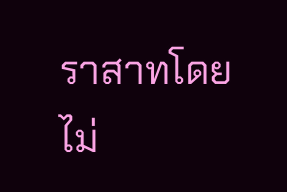ราสาทโดยไม่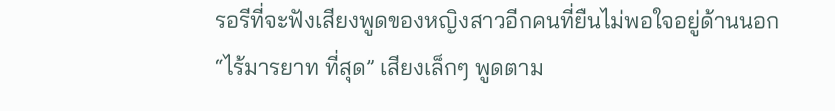รอรีที่จะฟังเสียงพูดของหญิงสาวอีกคนที่ยืนไม่พอใจอยู่ด้านนอก
“ไร้มารยาท ที่สุด” เสียงเล็กๆ พูดตาม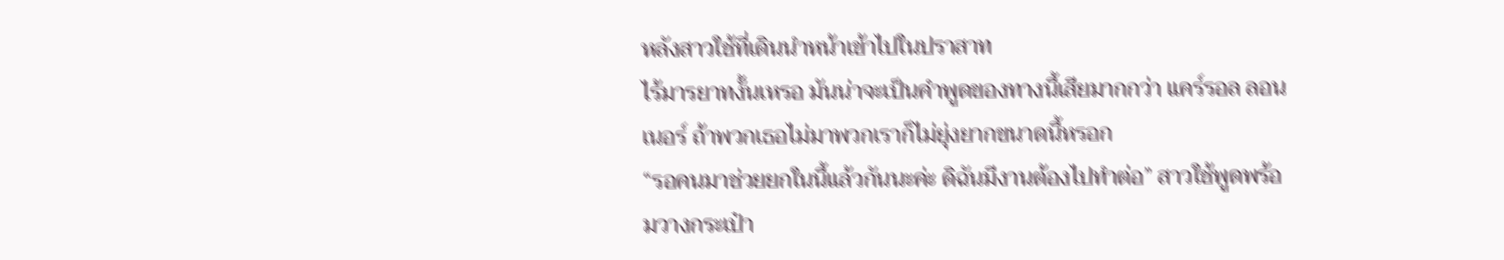หลังสาวใช้ที่เดินนำหน้าเข้าไปในปราสาท
ไร้มารยาทงั้นเหรอ มันน่าจะเป็นคำพูดของทางนี้เสียมากกว่า แคร์รอล ลอนเนอร์ ถ้าพวกเธอไม่มาพวกเราก็ไม่ยุ่งยากขนาดนี้หรอก
“รอคนมาช่วยยกในนี้แล้วกันนะค่ะ ดิฉันมีงานต้องไปทำต่อ” สาวใช้พูดพร้อมวางกระเป๋า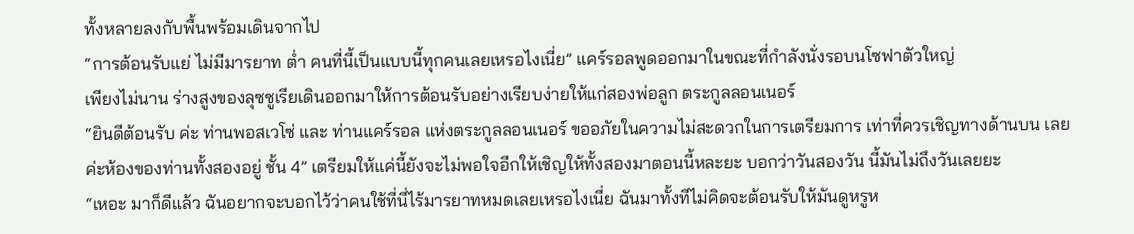ทั้งหลายลงกับพื้นพร้อมเดินจากไป
“การต้อนรับแย่ ไม่มีมารยาท ต่ำ คนที่นี้เป็นแบบนี้ทุกคนเลยเหรอไงเนี่ย” แคร์รอลพูดออกมาในขณะที่กำลังนั่งรอบนโซฟาตัวใหญ่
เพียงไม่นาน ร่างสูงของลุซซูเรียเดินออกมาให้การต้อนรับอย่างเรียบง่ายให้แก่สองพ่อลูก ตระกูลลอนเนอร์
“ยินดีต้อนรับ ค่ะ ท่านพอสเวโซ่ และ ท่านแคร์รอล แห่งตระกูลลอนเนอร์ ขออภัยในความไม่สะดวกในการเตรียมการ เท่าที่ควรเชิญทางด้านบน เลยค่ะห้องของท่านทั้งสองอยู่ ชั้น 4” เตรียมให้แค่นี้ยังจะไม่พอใจอีกให้เชิญให้ทั้งสองมาตอนนี้หละยะ บอกว่าวันสองวัน นี้มันไม่ถึงวันเลยยะ
“เหอะ มาก็ดีแล้ว ฉันอยากจะบอกไว้ว่าคนใช้ที่นี่ไร้มารยาทหมดเลยเหรอไงเนี่ย ฉันมาทั้งทีไม่คิดจะต้อนรับให้มันดูหรูห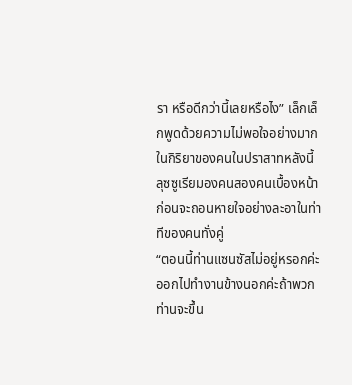รา หรือดีกว่านี้เลยหรือไง” เล็กเล็กพูดด้วยความไม่พอใจอย่างมากในกิริยาของคนในปราสาทหลังนี้
ลุซซูเรียมองคนสองคนเบื้องหน้าก่อนจะถอนหายใจอย่างละอาในท่าทีของคนทั่งคู่
“ตอนนี้ท่านแซนซัสไม่อยู่หรอกค่ะ ออกไปทำงานข้างนอกค่ะถ้าพวกท่านจะขึ้น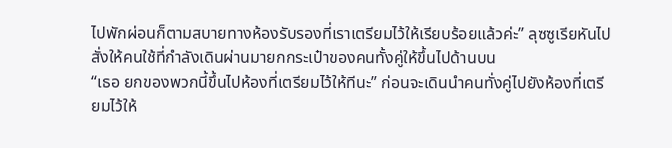ไปพักผ่อนก็ตามสบายทางห้องรับรองที่เราเตรียมไว้ให้เรียบร้อยแล้วค่ะ” ลุซซูเรียหันไปสั่งให้คนใช้ที่กำลังเดินผ่านมายกกระเป๋าของคนทั้งคู่ให้ขึ้นไปด้านบน
“เธอ ยกของพวกนี้ขึ้นไปห้องที่เตรียมไว้ให้ทีนะ” ก่อนจะเดินนำคนทั่งคู่ไปยังห้องที่เตรียมไว้ให้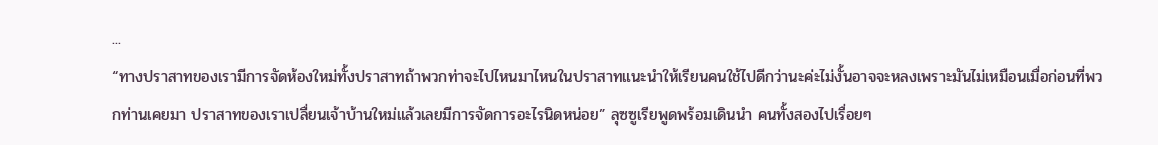...
“ทางปราสาทของเรามีการจัดห้องใหม่ทั้งปราสาทถ้าพวกท่าจะไปไหนมาไหนในปราสาทแนะนำให้เรียนคนใช้ไปดีกว่านะค่ะไม่งั้นอาจจะหลงเพราะมันไม่เหมือนเมื่อก่อนที่พวกท่านเคยมา ปราสาทของเราเปลื่ยนเจ้าบ้านใหม่แล้วเลยมีการจัดการอะไรนิดหน่อย” ลุซซูเรียพูดพร้อมเดินนำ คนทั้งสองไปเรื่อยๆ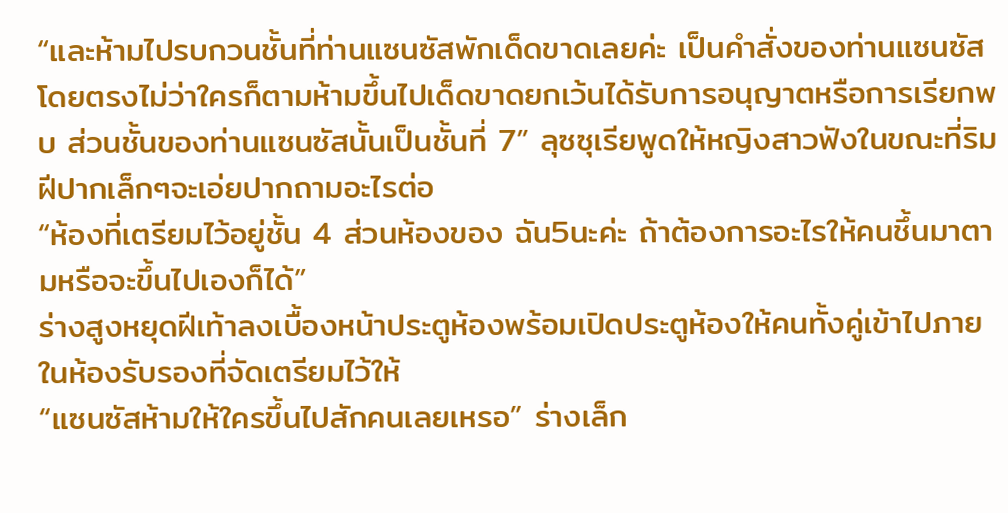“และห้ามไปรบกวนชั้นที่ท่านแซนซัสพักเด็ดขาดเลยค่ะ เป็นคำสั่งของท่านแซนซัสโดยตรงไม่ว่าใครก็ตามห้ามขึ้นไปเด็ดขาดยกเว้นได้รับการอนุญาตหรือการเรียกพบ ส่วนชั้นของท่านแซนซัสนั้นเป็นชั้นที่ 7” ลุซซุเรียพูดให้หญิงสาวฟังในขณะที่ริมฝีปากเล็กๆจะเอ่ยปากถามอะไรต่อ
“ห้องที่เตรียมไว้อยู่ชั้น 4 ส่วนห้องของ ฉัน5นะค่ะ ถ้าต้องการอะไรให้คนชึ้นมาตามหรือจะขึ้นไปเองก็ได้”
ร่างสูงหยุดฝีเท้าลงเบื้องหน้าประตูห้องพร้อมเปิดประตูห้องให้คนทั้งคู่เข้าไปภายในห้องรับรองที่จัดเตรียมไว้ให้
“แซนซัสห้ามให้ใครขึ้นไปสักคนเลยเหรอ” ร่างเล็ก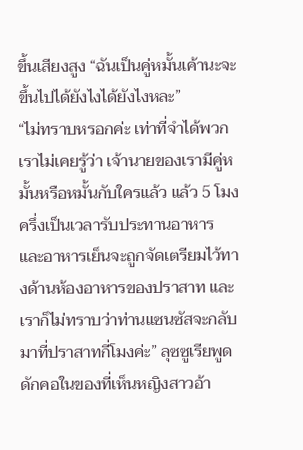ขึ้นเสียงสูง “ฉันเป็นคู่หมั้นเค้านะจะขึ้นไปได้ยังไงได้ยังไงหละ”
“ไม่ทราบหรอกค่ะ เท่าที่จำได้พวกเราไม่เคยรู้ว่า เจ้านายของเรามีคู่หมั้นหรือหมั้นกับใครแล้ว แล้ว 5 โมงครึ่งเป็นเวลารับประทานอาหาร และอาหารเย็นจะถูกจัดเตรียมไว้ทางด้านห้องอาหารของปราสาท และเราก็ไม่ทราบว่าท่านแซนซัสจะกลับมาที่ปราสาทกี่โมงค่ะ” ลุซซูเรียพูดดักคอในของที่เห็นหญิงสาวอ้า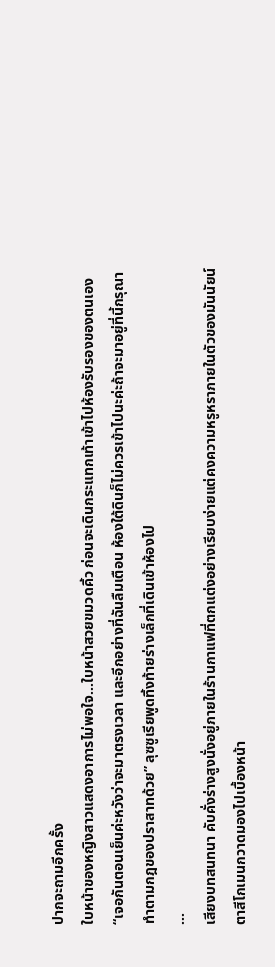ปากจะถามอีกครั้ง
ใบหน้าของหญิงสาวแสดงอาการไม่พอใจ...ใบหน้าสวยขมวดคิ้ว ก่อนจะเดินกระแทกเท้าเข้าไปห้องรับรองของตนเอง
“เจอกันตอนเย็นค่ะหวังว่าจะมาตรงเวลา และอีกอย่างที่ฉันลืมเตือน ห้องใต้ดินก็ไม่ควรเข้าไปนะค่ะถ้าจะมาอยู่ที่นี้กรุณาทำตามกฎของปราสาทด้วย” ลุซซูเรียพูดทิ้งท้ายร่างเล็กที่เดินเข้าห้องไป
...
เสียงบทสนทนา คับคั่งร่างสูงนั่งอยู่ภายในร้านกาแฟที่ตกแต่งอย่างเรียบง่ายแต่คงความหรูหราภายในตัวของมันนัยน์ตาสีโกเมนกวาดมองไปเบื้องหน้า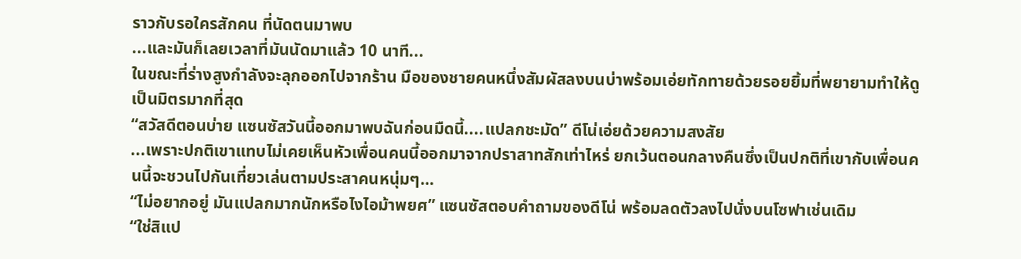ราวกับรอใครสักคน ที่นัดตนมาพบ
...และมันก็เลยเวลาที่มันนัดมาแล้ว 10 นาที...
ในขณะที่ร่างสูงกำลังจะลุกออกไปจากร้าน มือของชายคนหนึ่งสัมผัสลงบนบ่าพร้อมเอ่ยทักทายด้วยรอยยิ้มที่พยายามทำให้ดูเป็นมิตรมากที่สุด
“สวัสดีตอนบ่าย แซนซัสวันนี้ออกมาพบฉันก่อนมืดนี้....แปลกชะมัด” ดีโน่เอ่ยด้วยความสงสัย
...เพราะปกติเขาแทบไม่เคยเห็นหัวเพื่อนคนนี้ออกมาจากปราสาทสักเท่าไหร่ ยกเว้นตอนกลางคืนซึ่งเป็นปกติที่เขากับเพื่อนคนนี้จะชวนไปกันเที่ยวเล่นตามประสาคนหนุ่มๆ…
“ไม่อยากอยู่ มันแปลกมากนักหรือไงไอม้าพยศ” แซนซัสตอบคำถามของดีโน่ พร้อมลดตัวลงไปนั่งบนโซฟาเช่นเดิม
“ใช่สิแป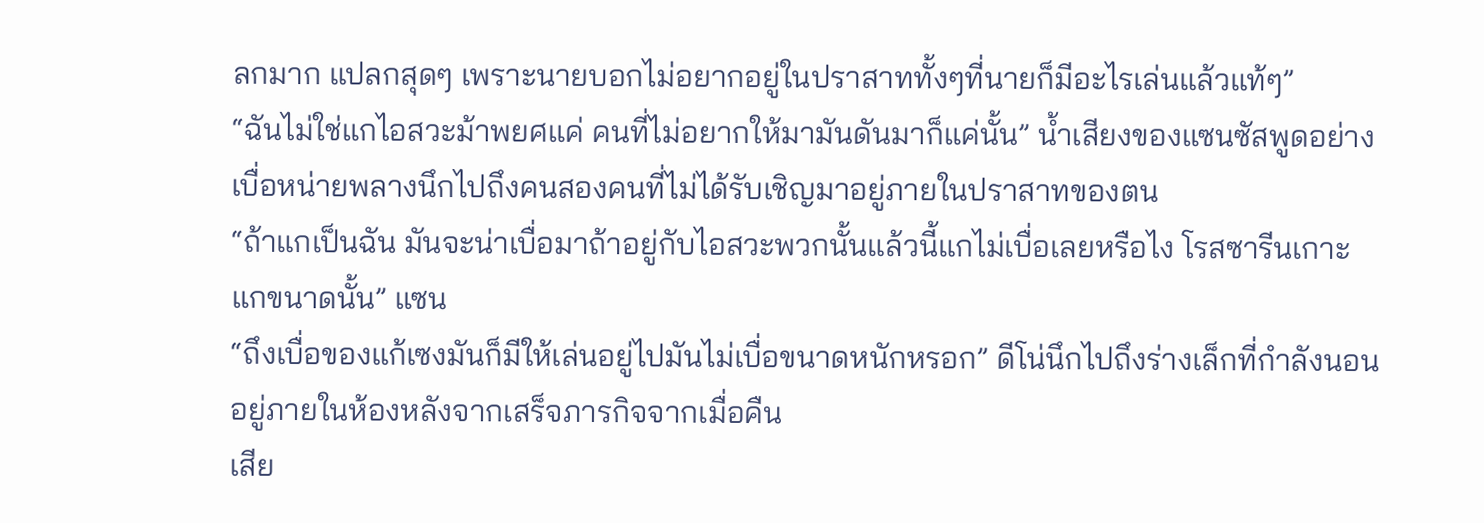ลกมาก แปลกสุดๆ เพราะนายบอกไม่อยากอยู่ในปราสาททั้งๆที่นายก็มีอะไรเล่นแล้วแท้ๆ”
“ฉันไม่ใช่แกไอสวะม้าพยศแค่ คนที่ไม่อยากให้มามันดันมาก็แค่นั้น” น้ำเสียงของแซนซัสพูดอย่างเบื่อหน่ายพลางนึกไปถึงคนสองคนที่ไม่ได้รับเชิญมาอยู่ภายในปราสาทของตน
“ถ้าแกเป็นฉัน มันจะน่าเบื่อมาถ้าอยู่กับไอสวะพวกนั้นแล้วนี้แกไม่เบื่อเลยหรือไง โรสซารีนเกาะแกขนาดนั้น” แซน
“ถึงเบื่อของแก้เซงมันก็มีให้เล่นอยู่ไปมันไม่เบื่อขนาดหนักหรอก” ดีโน่นึกไปถึงร่างเล็กที่กำลังนอนอยู่ภายในห้องหลังจากเสร็จภารกิจจากเมื่อคืน
เสีย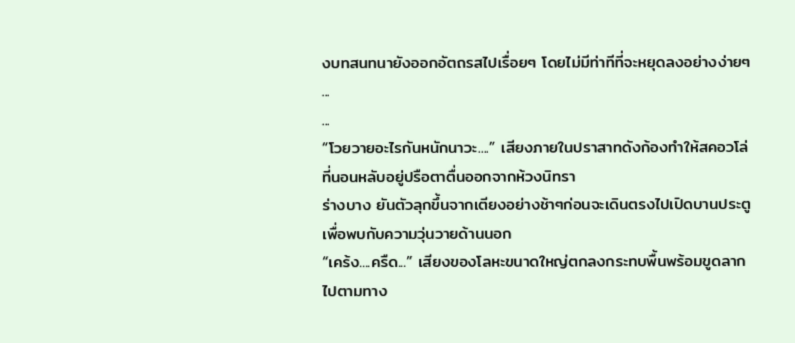งบทสนทนายังออกอัตถรสไปเรื่อยๆ โดยไม่มีท่าทีที่จะหยุดลงอย่างง่ายๆ
...
...
“โวยวายอะไรกันหนักนาวะ....” เสียงภายในปราสาทดังก้องทำให้สคอวโล่ที่นอนหลับอยู่ปรือตาตื่นออกจากห้วงนิทรา
ร่างบาง ยันตัวลุกขึ้นจากเตียงอย่างช้าๆก่อนจะเดินตรงไปเปิดบานประตูเพื่อพบกับความวุ่นวายด้านนอก
“เคร้ง....ครืด...” เสียงของโลหะขนาดใหญ่ตกลงกระทบพื้นพร้อมขูดลากไปตามทาง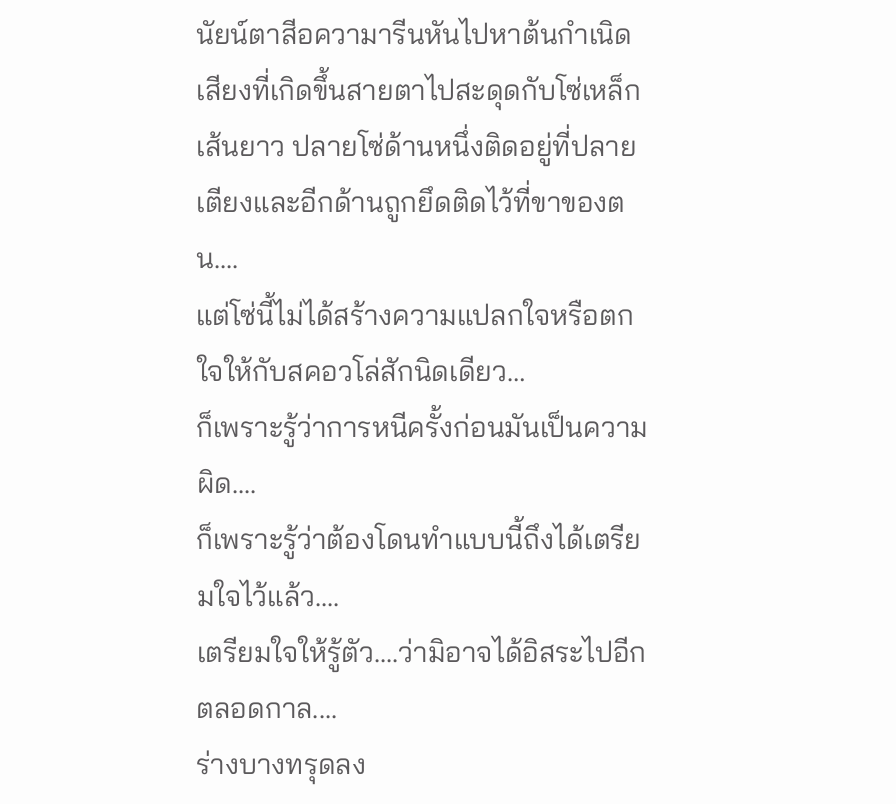นัยน์ตาสีอความารีนหันไปหาต้นกำเนิดเสียงที่เกิดขึ้นสายตาไปสะดุดกับโซ่เหล็กเส้นยาว ปลายโซ่ด้านหนึ่งติดอยู่ที่ปลายเตียงและอีกด้านถูกยึดติดไว้ที่ขาของตน....
แต่โซ่นี้ไม่ได้สร้างความแปลกใจหรือตกใจให้กับสคอวโล่สักนิดเดียว…
ก็เพราะรู้ว่าการหนีครั้งก่อนมันเป็นความผิด....
ก็เพราะรู้ว่าต้องโดนทำแบบนี้ถึงได้เตรียมใจไว้แล้ว....
เตรียมใจให้รู้ตัว....ว่ามิอาจได้อิสระไปอีกตลอดกาล....
ร่างบางทรุดลง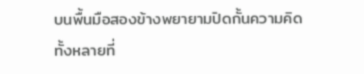บนพื้นมือสองข้างพยายามปิดกั้นความคิดทั้งหลายที่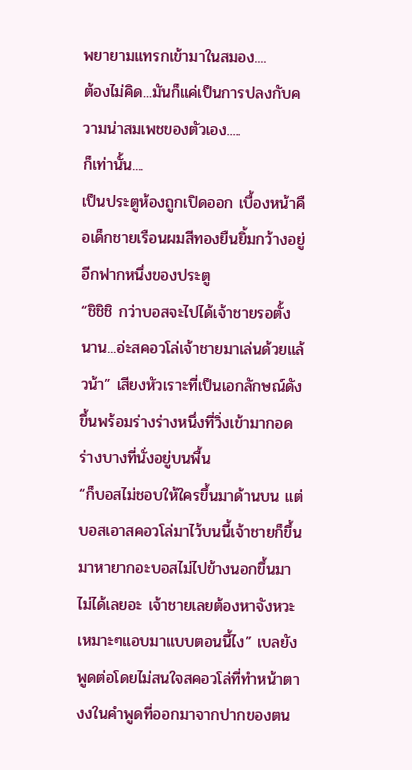พยายามแทรกเข้ามาในสมอง....
ต้องไม่คิด...มันก็แค่เป็นการปลงกับความน่าสมเพชของตัวเอง.....
ก็เท่านั้น....
เป็นประตูห้องถูกเปิดออก เบื้องหน้าคือเด็กชายเรือนผมสีทองยืนยิ้มกว้างอยู่อีกฟากหนึ่งของประตู
“ชิชิชิ กว่าบอสจะไปได้เจ้าชายรอตั้งนาน...อ่ะสคอวโล่เจ้าชายมาเล่นด้วยแล้วน้า” เสียงหัวเราะที่เป็นเอกลักษณ์ดังขึ้นพร้อมร่างร่างหนึ่งที่วิ่งเข้ามากอดร่างบางที่นั่งอยู่บนพื้น
“ก็บอสไม่ชอบให้ใครขึ้นมาด้านบน แต่บอสเอาสคอวโล่มาไว้บนนี้เจ้าชายก็ขึ้นมาหายากอะบอสไม่ไปข้างนอกขึ้นมาไม่ได้เลยอะ เจ้าชายเลยต้องหาจังหวะเหมาะๆแอบมาแบบตอนนี้ไง” เบลยังพูดต่อโดยไม่สนใจสคอวโล่ที่ทำหน้าตางงในคำพูดที่ออกมาจากปากของตน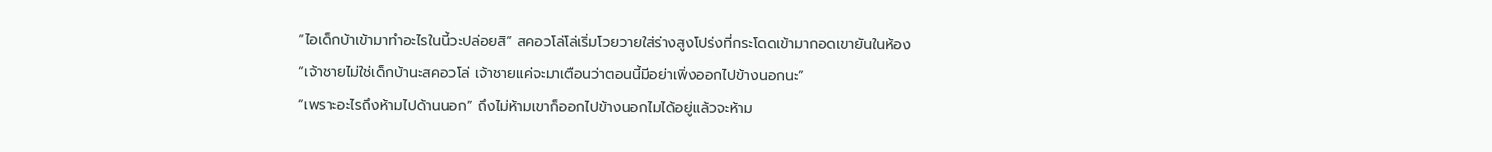“ไอเด็กบ้าเข้ามาทำอะไรในนี้วะปล่อยสิ” สคอวโล่โล่เริ่มโวยวายใส่ร่างสูงโปร่งที่กระโดดเข้ามากอดเขายันในห้อง
“เจ้าชายไม่ใช่เด็กบ้านะสคอวโล่ เจ้าชายแค่จะมาเตือนว่าตอนนี้มีอย่าเพิ่งออกไปข้างนอกนะ”
“เพราะอะไรถึงห้ามไปด้านนอก” ถึงไม่ห้ามเขาก็ออกไปข้างนอกไมได้อยู่แล้วจะห้าม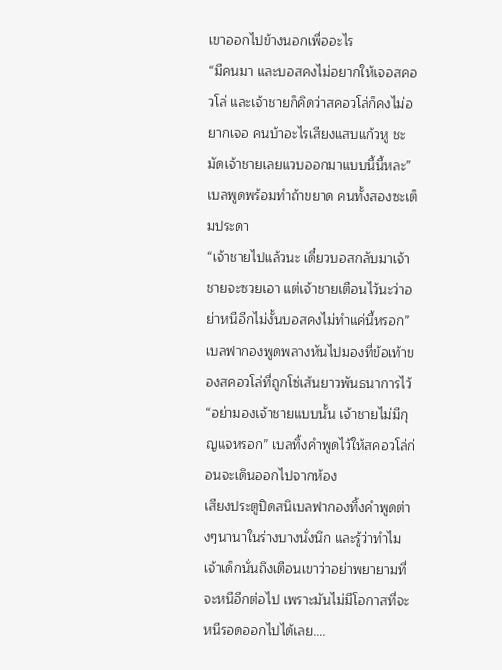เขาออกไปข้างนอกเพื่ออะไร
“มีคนมา และบอสคงไม่อยากให้เจอสคอวโล่ และเจ้าชายก็คิดว่าสคอวโล่ก็คงไม่อยากเจอ คนบ้าอะไรเสียงแสบแก้วหู ชะมัดเจ้าชายเลยแวบออกมาแบบนี้นี้หละ” เบลพูดพร้อมทำถ้าขยาด คนทั้งสองซะเต็มประดา
“เจ้าชายไปแล้วนะ เดี๋ยวบอสกลับมาเจ้าชายจะซวยเอา แต่เจ้าชายเตือนไว้นะว่าอย่าหนีอีกไม่งั้นบอสคงไม่ทำแค่นี้หรอก” เบลฟากองพูดพลางหันไปมองที่ข้อเท้าของสคอวโล่ที่ถูกโซ่เส้นยาวพันธนาการไว้
“อย่ามองเจ้าชายแบบนั้น เจ้าชายไม่มีกุญแจหรอก” เบลทิ้งคำพูดไว้ให้สคอวโล่ก่อนจะเดินออกไปจากห้อง
เสียงประตูปิดสนิเบลฟากองทิ้งคำพูดต่างๆนานาในร่างบางนั่งนึก และรู้ว่าทำไมเจ้าเด็กนั่นถึงเตือนเขาว่าอย่าพยายามที่จะหนีอีกต่อไป เพราะมันไม่มีโอกาสที่จะหนีรอดออกไปได้เลย….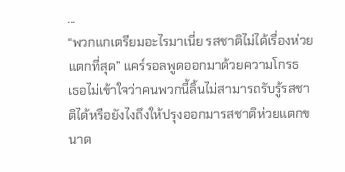...
“พวกแกเตรียมอะไรมาเนี่ย รสชาติไม่ได้เรื่องห่วยแตกที่สุด” แคร์รอลพูดออกมาด้วยความโกรธ
เธอไม่เข้าใจว่าคนพวกนี้ลิ้นไม่สามารถรับรู้รสชาติได้หรือยังไงถึงให้ปรุงออกมารสชาติห่วยแตกขนาด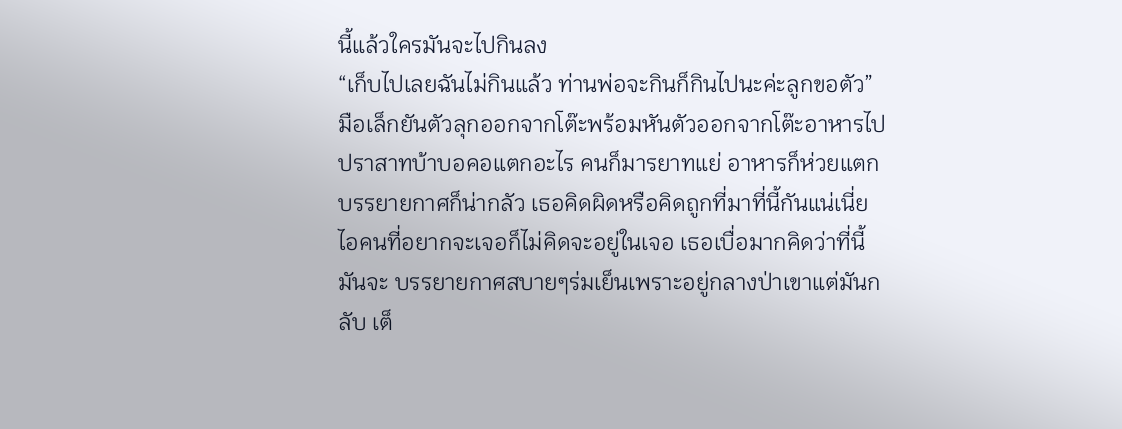นี้แล้วใครมันจะไปกินลง
“เก็บไปเลยฉันไม่กินแล้ว ท่านพ่อจะกินก็กินไปนะค่ะลูกขอตัว” มือเล็กยันตัวลุกออกจากโต๊ะพร้อมหันตัวออกจากโต๊ะอาหารไป
ปราสาทบ้าบอคอแตกอะไร คนก็มารยาทแย่ อาหารก็ห่วยแตก บรรยายกาศก็น่ากลัว เธอคิดผิดหรือคิดถูกที่มาที่นี้กันแน่เนี่ย ไอคนที่อยากจะเจอก็ไม่คิดจะอยู่ในเจอ เธอเบื่อมากคิดว่าที่นี้มันจะ บรรยายกาศสบายๆร่มเย็นเพราะอยู่กลางป่าเขาแต่มันกลับ เต็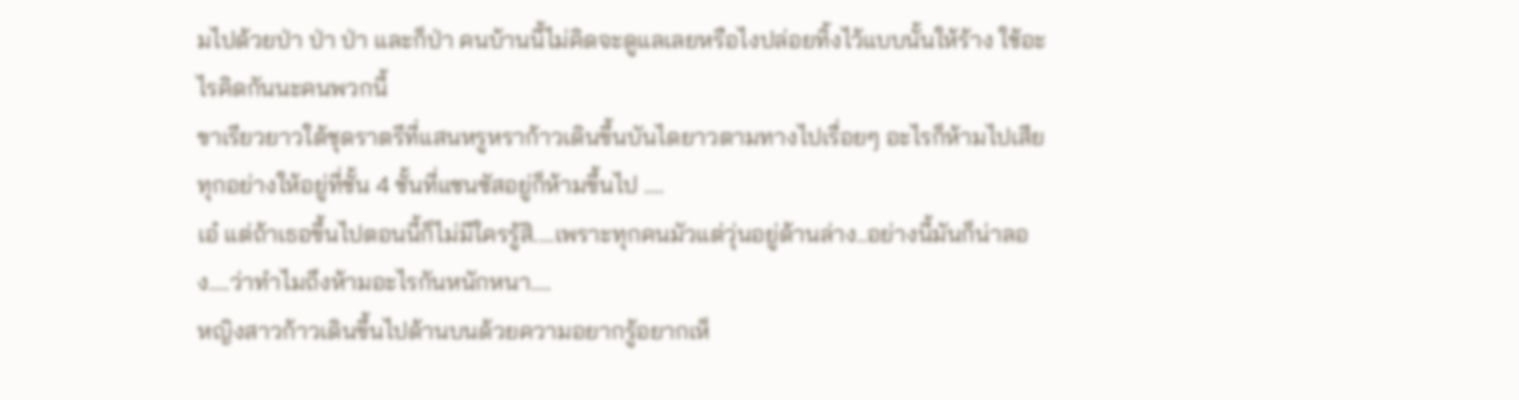มไปด้วยป่า ป่า ป่า และก็ป่า คนบ้านนี้ไม่คิดจะดูแลเลยหรือไงปล่อยทิ้งไว้แบบนั้นให้ร้าง ใช้อะไรคิดกันนะคนพวกนี้
ขาเรียวยาวใต้ชุดราตรีที่แสนหรูหราก้าวเดินขึ้นบันไดยาวตามทางไปเรื่อยๆ อะไรก็ห้ามไปเสียทุกอย่างให้อยู่ที่ชั้น 4 ชั้นที่แซนซัสอยู่ก็ห้ามขึ้นไป ....
เอ๋ แต่ถ้าเธอขึ้นไปตอนนี้ก็ไม่มีใครรู้สิ....เพราะทุกคนมัวแต่วุ่นอยู่ด้านล่าง..อย่างนี้มันก็น่าลอง....ว่าทำไมถึงห้ามอะไรกันหนักหนา....
หญิงสาวก้าวเดินขึ้นไปด้านบนด้วยความอยากรู้อยากเห็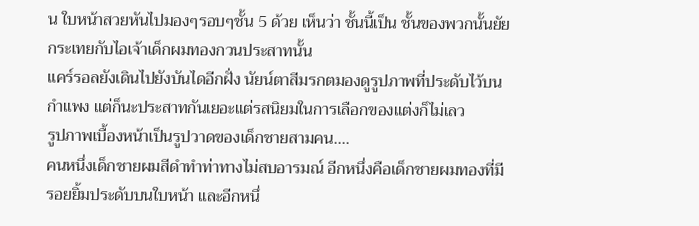น ใบหน้าสวยหันไปมองๆรอบๆชั้น 5 ด้วย เห็นว่า ชั้นนี้เป็น ชั้นของพวกนั้นยัยกระเทยกับไอเจ้าเด็กผมทองกวนประสาทนั้น
แคร์รอลยังเดินไปยังบันไดอีกฝั่ง นัยน์ตาสีมรกตมองดูรูปภาพที่ประดับไว้บนกำแพง แต่ก็นะประสาทกันเยอะแต่รสนิยมในการเลือกของแต่งก็ไม่เลว
รูปภาพเบื้องหน้าเป็นรูปวาดของเด็กชายสามคน....
คนหนึ่งเด็กชายผมสีดำทำท่าทางไม่สบอารมณ์ อีกหนึ่งคือเด็กชายผมทองที่มีรอยยิ้มประดับบนใบหน้า และอีกหนึ่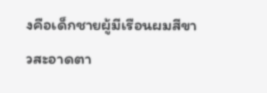งคือเด็กชายผู้มีเรือนผมสีขาวสะอาดตา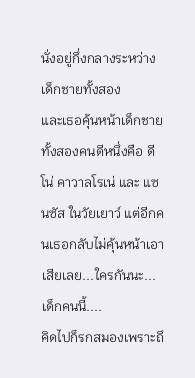นั่งอยู่กึ่งกลางระหว่างเด็กชายทั้งสอง
และเธอคุ้นหน้าเด็กชายทั้งสองคนดีหนึ่งคือ ดีโน่ คาวาลโรเน่ และ แซนซัส ในวัยเยาว์ แต่อีกคนเธอกลับไม่คุ้นหน้าเอาเสียเลย...ใครกันนะ...เด็กคนนี้....
คิดไปก็รกสมองเพราะถึ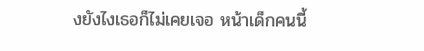งยังไงเธอก็ไม่เคยเจอ หน้าเด็กคนนี้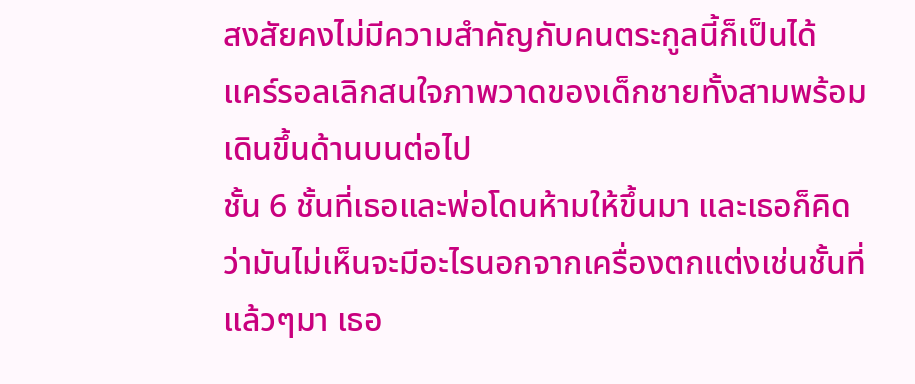สงสัยคงไม่มีความสำคัญกับคนตระกูลนี้ก็เป็นได้
แคร์รอลเลิกสนใจภาพวาดของเด็กชายทั้งสามพร้อมเดินขึ้นด้านบนต่อไป
ชั้น 6 ชั้นที่เธอและพ่อโดนห้ามให้ขึ้นมา และเธอก็คิดว่ามันไม่เห็นจะมีอะไรนอกจากเครื่องตกแต่งเช่นชั้นที่แล้วๆมา เธอ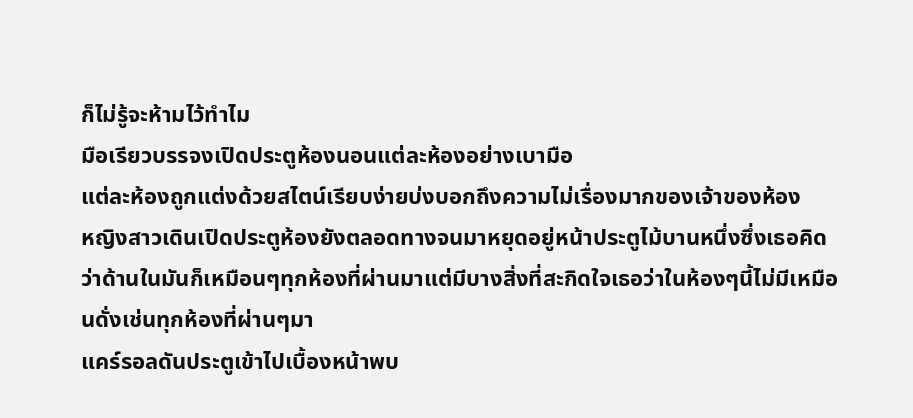ก็ไม่รู้จะห้ามไว้ทำไม
มือเรียวบรรจงเปิดประตูห้องนอนแต่ละห้องอย่างเบามือ
แต่ละห้องถูกแต่งด้วยสไตน์เรียบง่ายบ่งบอกถึงความไม่เรื่องมากของเจ้าของห้อง
หญิงสาวเดินเปิดประตูห้องยังตลอดทางจนมาหยุดอยู่หน้าประตูไม้บานหนึ่งซึ่งเธอคิดว่าด้านในมันก็เหมือนๆทุกห้องที่ผ่านมาแต่มีบางสิ่งที่สะกิดใจเธอว่าในห้องๆนี้ไม่มีเหมือนดั่งเช่นทุกห้องที่ผ่านๆมา
แคร์รอลดันประตูเข้าไปเบื้องหน้าพบ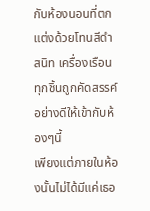กับห้องนอนที่ตกแต่งด้วยโทนสีดำสนิท เครื่องเรือนทุกชิ้นถูกคัดสรรค์อย่างดีให้เข้ากับห้องๆนี้
เพียงแต่ภายในห้องนั้นไม่ได้มีแค่เธอ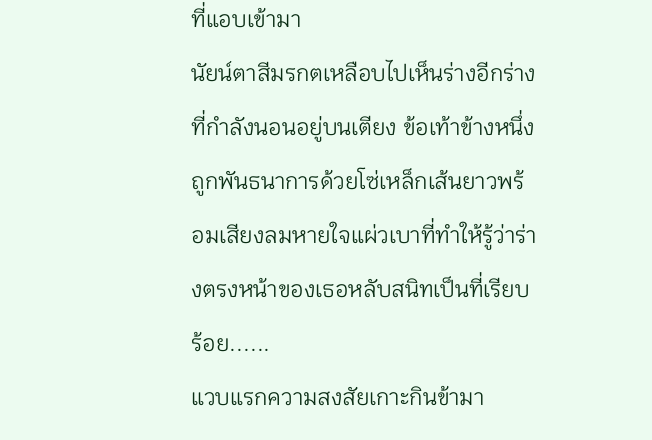ที่แอบเข้ามา
นัยน์ตาสีมรกตเหลือบไปเห็นร่างอีกร่างที่กำลังนอนอยู่บนเตียง ข้อเท้าข้างหนึ่งถูกพันธนาการด้วยโซ่เหล็กเส้นยาวพร้อมเสียงลมหายใจแผ่วเบาที่ทำให้รู้ว่าร่างตรงหน้าของเธอหลับสนิทเป็นที่เรียบร้อย......
แวบแรกความสงสัยเกาะกินข้ามา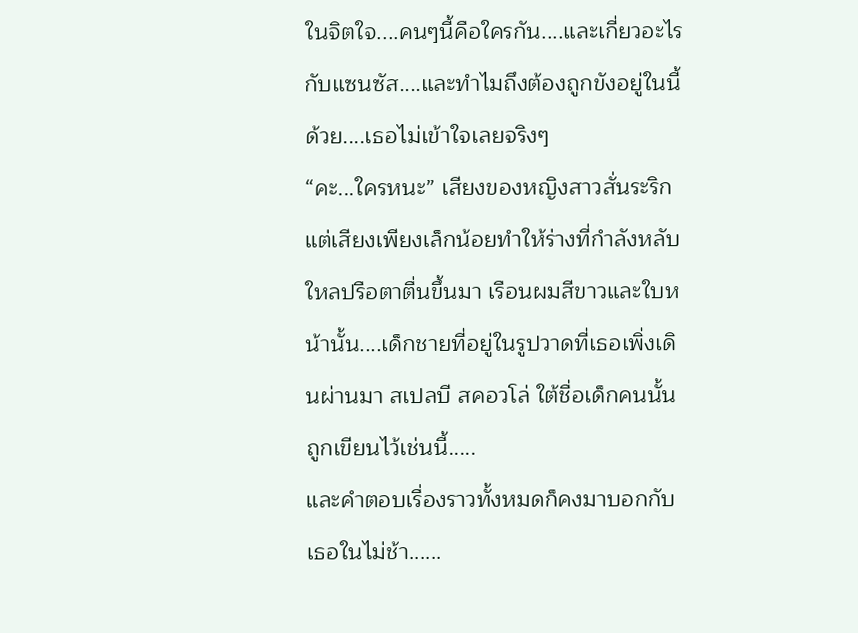ในจิตใจ....คนๆนี้คือใครกัน....และเกี่ยวอะไรกับแซนซัส....และทำไมถึงต้องถูกขังอยู่ในนี้ด้วย....เธอไม่เข้าใจเลยจริงๆ
“คะ...ใครหนะ” เสียงของหญิงสาวสั่นระริก
แต่เสียงเพียงเล็กน้อยทำให้ร่างที่กำลังหลับใหลปรือตาตื่นขึ้นมา เรือนผมสีขาวและใบหน้านั้น....เด็กชายที่อยู่ในรูปวาดที่เธอเพิ่งเดินผ่านมา สเปลบี สคอวโล่ ใต้ชื่อเด็กคนนั้นถูกเขียนไว้เช่นนี้.....
และคำตอบเรื่องราวทั้งหมดก็คงมาบอกกับเธอในไม่ช้า......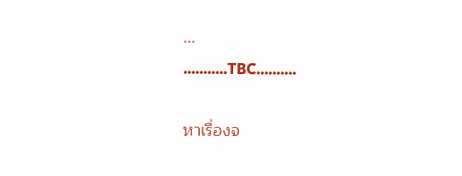...
...........TBC..........

หาเรื่องจ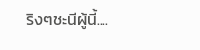ริงๆชะนีผู้นี้....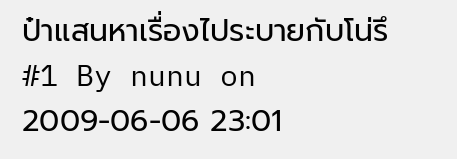ป๋าแสนหาเรื่องไประบายกับโน่รึ
#1 By nunu on 2009-06-06 23:01